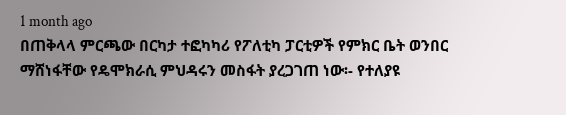1 month ago
በጠቅላላ ምርጫው በርካታ ተፎካካሪ የፖለቲካ ፓርቲዎች የምክር ቤት ወንበር ማሸነፋቸው የዴሞክራሲ ምህዳሩን መስፋት ያረጋገጠ ነው፡- የተለያዩ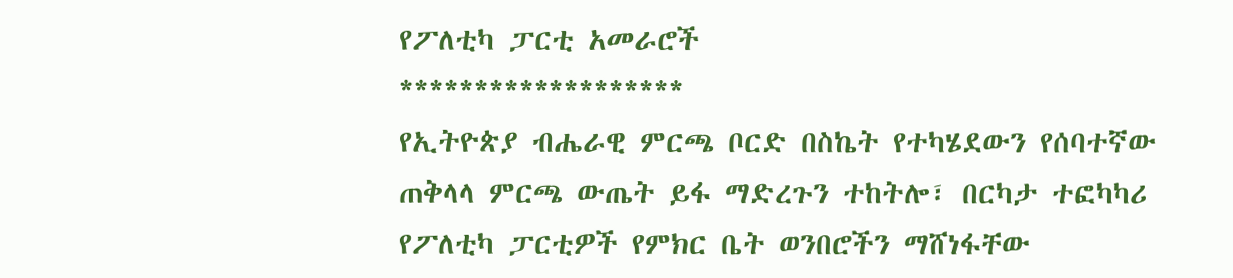የፖለቲካ ፓርቲ አመራሮች
*******************
የኢትዮጵያ ብሔራዊ ምርጫ ቦርድ በስኬት የተካሄደውን የሰባተኛው ጠቅላላ ምርጫ ውጤት ይፋ ማድረጉን ተከትሎ፣ በርካታ ተፎካካሪ የፖለቲካ ፓርቲዎች የምክር ቤት ወንበሮችን ማሸነፋቸው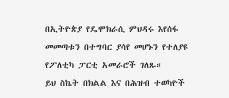በኢትዮጵያ የዴሞክራሲ ምህዳሩ እየሰፋ መመጣቱን በተግባር ያሳየ መሆኑን የተለያዩ የፖለቲካ ፓርቲ አመራሮች ገለጹ።
ይህ ስኬት በክልል እና በሕዝብ ተወካዮች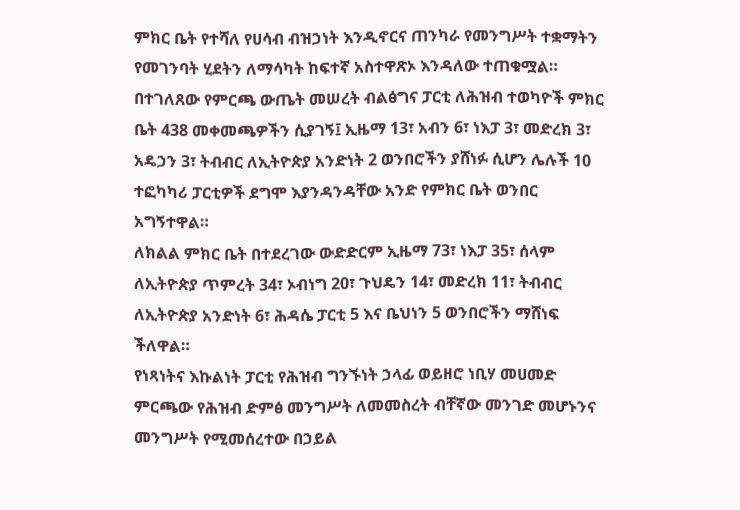ምክር ቤት የተሻለ የሀሳብ ብዝኃነት እንዲኖርና ጠንካራ የመንግሥት ተቋማትን የመገንባት ሂደትን ለማሳካት ከፍተኛ አስተዋጽኦ እንዳለው ተጠቁሟል።
በተገለጸው የምርጫ ውጤት መሠረት ብልፅግና ፓርቲ ለሕዝብ ተወካዮች ምክር ቤት 438 መቀመጫዎችን ሲያገኝ፤ ኢዜማ 13፣ አብን 6፣ ነእፓ 3፣ መድረክ 3፣ አዴኃን 3፣ ትብብር ለኢትዮጵያ አንድነት 2 ወንበሮችን ያሸነፉ ሲሆን ሌሉች 10 ተፎካካሪ ፓርቲዎች ደግሞ እያንዳንዳቸው አንድ የምክር ቤት ወንበር አግኝተዋል።
ለክልል ምክር ቤት በተደረገው ውድድርም ኢዜማ 73፣ ነእፓ 35፣ ሰላም ለኢትዮጵያ ጥምረት 34፣ ኦብነግ 20፣ ጉህዴን 14፣ መድረክ 11፣ ትብብር ለኢትዮጵያ አንድነት 6፣ ሕዳሴ ፓርቲ 5 እና ቤህነን 5 ወንበሮችን ማሸነፍ ችለዋል።
የነጻነትና እኩልነት ፓርቲ የሕዝብ ግንኙነት ኃላፊ ወይዘሮ ነቢሃ መሀመድ ምርጫው የሕዝብ ድምፅ መንግሥት ለመመስረት ብቸኛው መንገድ መሆኑንና መንግሥት የሚመሰረተው በኃይል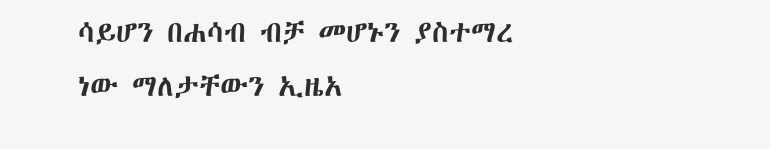ሳይሆን በሐሳብ ብቻ መሆኑን ያስተማረ ነው ማለታቸውን ኢዜአ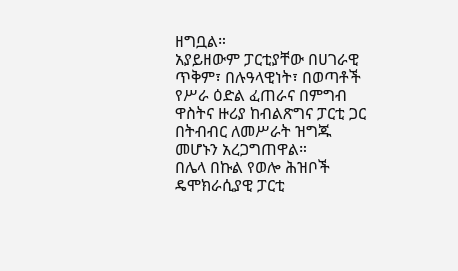ዘግቧል።
አያይዘውም ፓርቲያቸው በሀገራዊ ጥቅም፣ በሉዓላዊነት፣ በወጣቶች የሥራ ዕድል ፈጠራና በምግብ ዋስትና ዙሪያ ከብልጽግና ፓርቲ ጋር በትብብር ለመሥራት ዝግጁ መሆኑን አረጋግጠዋል።
በሌላ በኩል የወሎ ሕዝቦች ዴሞክራሲያዊ ፓርቲ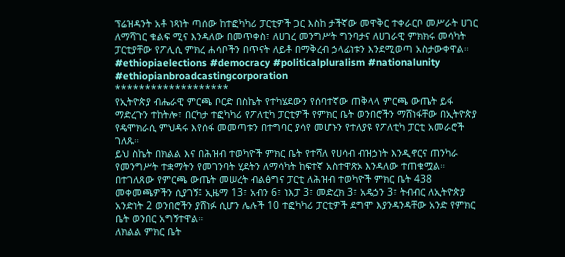ፕሬዝዳንት አቶ ነጻነት ጣሰው ከተፎካካሪ ፓርቲዎች ጋር እስከ ታችኛው መዋቅር ተቀራርቦ መሥራት ሀገር ለማሻገር ቁልፍ ሚና እንዳለው በመጥቀስ፣ ለሀገረ መንግሥት ግንባታና ለሀገራዊ ምክክሩ መሳካት ፓርቲያቸው የፖሊሲ ምክረ ሐሳቦችን በጥናት ለይቶ በማቅረብ ኃላፊነቱን እንደሚወጣ አስታውቀዋል።
#ethiopiaelections #democracy #politicalpluralism #nationalunity #ethiopianbroadcastingcorporation
*******************
የኢትዮጵያ ብሔራዊ ምርጫ ቦርድ በስኬት የተካሄደውን የሰባተኛው ጠቅላላ ምርጫ ውጤት ይፋ ማድረጉን ተከትሎ፣ በርካታ ተፎካካሪ የፖለቲካ ፓርቲዎች የምክር ቤት ወንበሮችን ማሸነፋቸው በኢትዮጵያ የዴሞክራሲ ምህዳሩ እየሰፋ መመጣቱን በተግባር ያሳየ መሆኑን የተለያዩ የፖለቲካ ፓርቲ አመራሮች ገለጹ።
ይህ ስኬት በክልል እና በሕዝብ ተወካዮች ምክር ቤት የተሻለ የሀሳብ ብዝኃነት እንዲኖርና ጠንካራ የመንግሥት ተቋማትን የመገንባት ሂደትን ለማሳካት ከፍተኛ አስተዋጽኦ እንዳለው ተጠቁሟል።
በተገለጸው የምርጫ ውጤት መሠረት ብልፅግና ፓርቲ ለሕዝብ ተወካዮች ምክር ቤት 438 መቀመጫዎችን ሲያገኝ፤ ኢዜማ 13፣ አብን 6፣ ነእፓ 3፣ መድረክ 3፣ አዴኃን 3፣ ትብብር ለኢትዮጵያ አንድነት 2 ወንበሮችን ያሸነፉ ሲሆን ሌሉች 10 ተፎካካሪ ፓርቲዎች ደግሞ እያንዳንዳቸው አንድ የምክር ቤት ወንበር አግኝተዋል።
ለክልል ምክር ቤት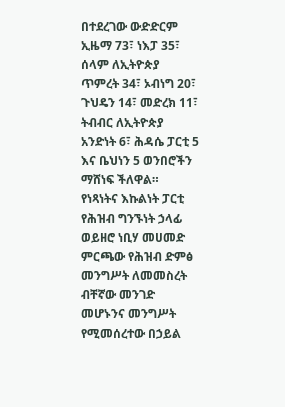በተደረገው ውድድርም ኢዜማ 73፣ ነእፓ 35፣ ሰላም ለኢትዮጵያ ጥምረት 34፣ ኦብነግ 20፣ ጉህዴን 14፣ መድረክ 11፣ ትብብር ለኢትዮጵያ አንድነት 6፣ ሕዳሴ ፓርቲ 5 እና ቤህነን 5 ወንበሮችን ማሸነፍ ችለዋል።
የነጻነትና እኩልነት ፓርቲ የሕዝብ ግንኙነት ኃላፊ ወይዘሮ ነቢሃ መሀመድ ምርጫው የሕዝብ ድምፅ መንግሥት ለመመስረት ብቸኛው መንገድ መሆኑንና መንግሥት የሚመሰረተው በኃይል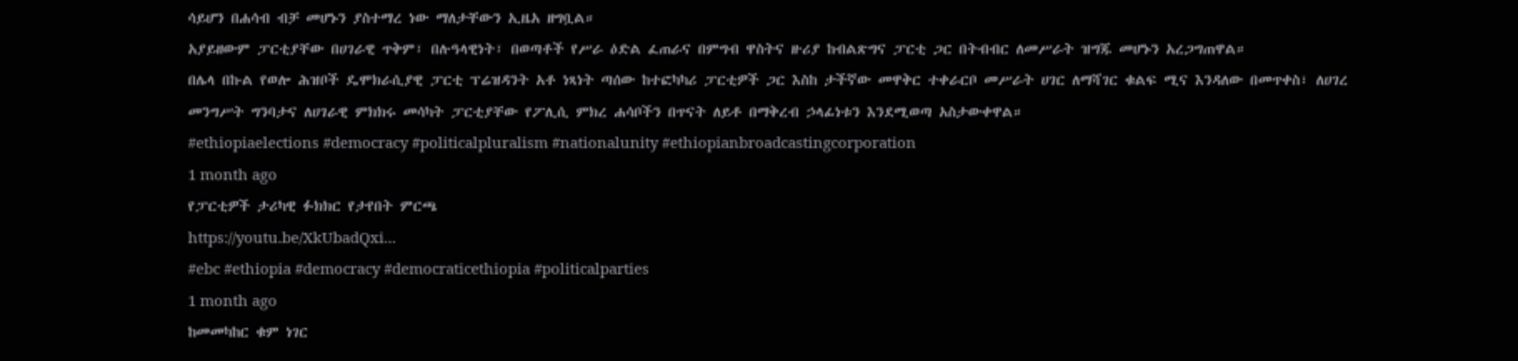ሳይሆን በሐሳብ ብቻ መሆኑን ያስተማረ ነው ማለታቸውን ኢዜአ ዘግቧል።
አያይዘውም ፓርቲያቸው በሀገራዊ ጥቅም፣ በሉዓላዊነት፣ በወጣቶች የሥራ ዕድል ፈጠራና በምግብ ዋስትና ዙሪያ ከብልጽግና ፓርቲ ጋር በትብብር ለመሥራት ዝግጁ መሆኑን አረጋግጠዋል።
በሌላ በኩል የወሎ ሕዝቦች ዴሞክራሲያዊ ፓርቲ ፕሬዝዳንት አቶ ነጻነት ጣሰው ከተፎካካሪ ፓርቲዎች ጋር እስከ ታችኛው መዋቅር ተቀራርቦ መሥራት ሀገር ለማሻገር ቁልፍ ሚና እንዳለው በመጥቀስ፣ ለሀገረ መንግሥት ግንባታና ለሀገራዊ ምክክሩ መሳካት ፓርቲያቸው የፖሊሲ ምክረ ሐሳቦችን በጥናት ለይቶ በማቅረብ ኃላፊነቱን እንደሚወጣ አስታውቀዋል።
#ethiopiaelections #democracy #politicalpluralism #nationalunity #ethiopianbroadcastingcorporation
1 month ago
የፓርቲዎች ታሪካዊ ፉክክር የታየበት ምርጫ
https://youtu.be/XkUbadQxi...
#ebc #ethiopia #democracy #democraticethiopia #politicalparties
1 month ago
ከመመካከር ቁም ነገር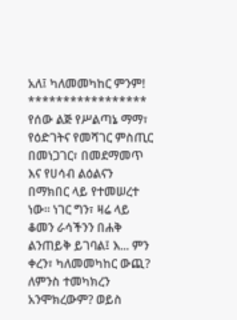አለ፤ ካለመመካከር ምንም!
*****************
የሰው ልጅ የሥልጣኔ ማማ፣ የዕድገትና የመሻገር ምስጢር በመነጋገር፣ በመደማመጥ እና የሀሳብ ልዕልናን በማክበር ላይ የተመሠረተ ነው። ነገር ግን፣ ዛሬ ላይ ቆመን ራሳችንን በሐቅ ልንጠይቅ ይገባል፤ እ... ምን ቀረን፣ ካለመመካከር ውጪ? ለምንስ ተመካክረን አንሞክረውም? ወይስ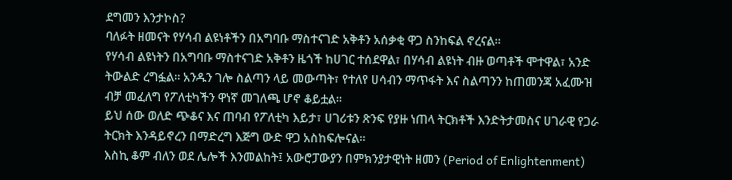ደግመን እንታኮስ?
ባለፉት ዘመናት የሃሳብ ልዩነቶችን በአግባቡ ማስተናገድ አቅቶን አሰቃቂ ዋጋ ስንከፍል ኖረናል።
የሃሳብ ልዩነትን በአግባቡ ማስተናገድ አቅቶን ዜጎች ከሀገር ተሰደዋል፣ በሃሳብ ልዩነት ብዙ ወጣቶች ሞተዋል፣ አንድ ትውልድ ረግፏል። አንዱን ገሎ ስልጣን ላይ መውጣት፣ የተለየ ሀሳብን ማጥፋት እና ስልጣንን ከጠመንጃ አፈሙዝ ብቻ መፈለግ የፖለቲካችን ዋነኛ መገለጫ ሆኖ ቆይቷል።
ይህ ሰው ወለድ ጭቆና እና ጠባብ የፖለቲካ እይታ፣ ሀገሪቱን ጽንፍ የያዙ ነጠላ ትርክቶች እንድትታመስና ሀገራዊ የጋራ ትርክት እንዳይኖረን በማድረግ እጅግ ውድ ዋጋ አስከፍሎናል።
እስኪ ቆም ብለን ወደ ሌሎች እንመልከት፤ አውሮፓውያን በምክንያታዊነት ዘመን (Period of Enlightenment)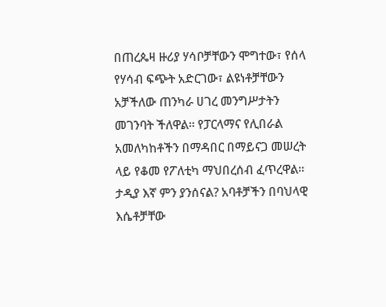በጠረጴዛ ዙሪያ ሃሳቦቻቸውን ሞግተው፣ የሰላ የሃሳብ ፍጭት አድርገው፣ ልዩነቶቻቸውን አቻችለው ጠንካራ ሀገረ መንግሥታትን መገንባት ችለዋል። የፓርላማና የሊበራል አመለካከቶችን በማዳበር በማይናጋ መሠረት ላይ የቆመ የፖለቲካ ማህበረሰብ ፈጥረዋል።
ታዲያ እኛ ምን ያንሰናል? አባቶቻችን በባህላዊ እሴቶቻቸው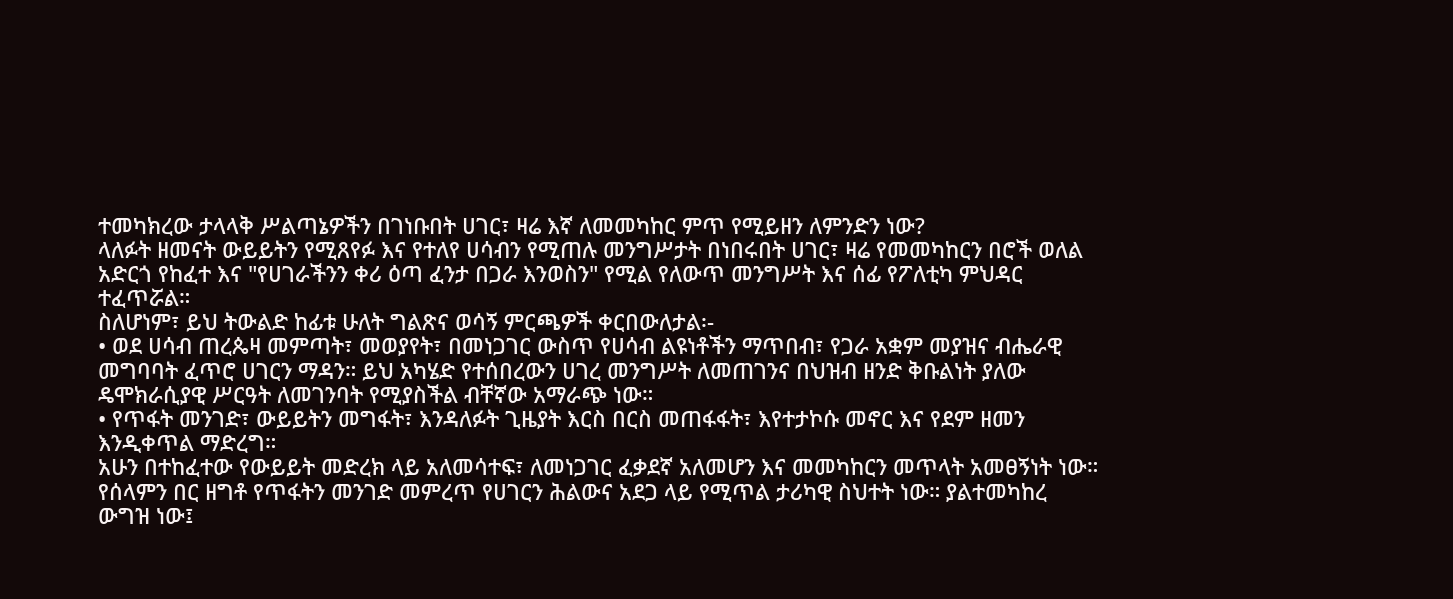ተመካክረው ታላላቅ ሥልጣኔዎችን በገነቡበት ሀገር፣ ዛሬ እኛ ለመመካከር ምጥ የሚይዘን ለምንድን ነው?
ላለፉት ዘመናት ውይይትን የሚጸየፉ እና የተለየ ሀሳብን የሚጠሉ መንግሥታት በነበሩበት ሀገር፣ ዛሬ የመመካከርን በሮች ወለል አድርጎ የከፈተ እና "የሀገራችንን ቀሪ ዕጣ ፈንታ በጋራ እንወስን" የሚል የለውጥ መንግሥት እና ሰፊ የፖለቲካ ምህዳር ተፈጥሯል።
ስለሆነም፣ ይህ ትውልድ ከፊቱ ሁለት ግልጽና ወሳኝ ምርጫዎች ቀርበውለታል፡-
• ወደ ሀሳብ ጠረጴዛ መምጣት፣ መወያየት፣ በመነጋገር ውስጥ የሀሳብ ልዩነቶችን ማጥበብ፣ የጋራ አቋም መያዝና ብሔራዊ መግባባት ፈጥሮ ሀገርን ማዳን። ይህ አካሄድ የተሰበረውን ሀገረ መንግሥት ለመጠገንና በህዝብ ዘንድ ቅቡልነት ያለው ዴሞክራሲያዊ ሥርዓት ለመገንባት የሚያስችል ብቸኛው አማራጭ ነው።
• የጥፋት መንገድ፣ ውይይትን መግፋት፣ እንዳለፉት ጊዜያት እርስ በርስ መጠፋፋት፣ እየተታኮሱ መኖር እና የደም ዘመን እንዲቀጥል ማድረግ።
አሁን በተከፈተው የውይይት መድረክ ላይ አለመሳተፍ፣ ለመነጋገር ፈቃደኛ አለመሆን እና መመካከርን መጥላት አመፀኝነት ነው።
የሰላምን በር ዘግቶ የጥፋትን መንገድ መምረጥ የሀገርን ሕልውና አደጋ ላይ የሚጥል ታሪካዊ ስህተት ነው። ያልተመካከረ ውግዝ ነው፤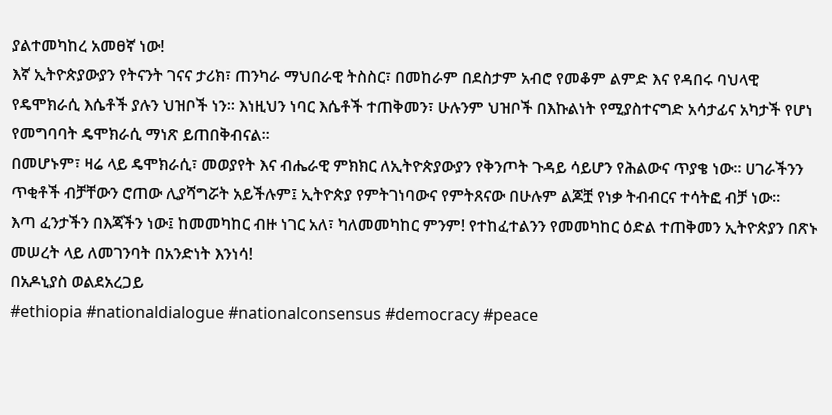ያልተመካከረ አመፀኛ ነው!
እኛ ኢትዮጵያውያን የትናንት ገናና ታሪክ፣ ጠንካራ ማህበራዊ ትስስር፣ በመከራም በደስታም አብሮ የመቆም ልምድ እና የዳበሩ ባህላዊ የዴሞክራሲ እሴቶች ያሉን ህዝቦች ነን። እነዚህን ነባር እሴቶች ተጠቅመን፣ ሁሉንም ህዝቦች በእኩልነት የሚያስተናግድ አሳታፊና አካታች የሆነ የመግባባት ዴሞክራሲ ማነጽ ይጠበቅብናል።
በመሆኑም፣ ዛሬ ላይ ዴሞክራሲ፣ መወያየት እና ብሔራዊ ምክክር ለኢትዮጵያውያን የቅንጦት ጉዳይ ሳይሆን የሕልውና ጥያቄ ነው። ሀገራችንን ጥቂቶች ብቻቸውን ሮጠው ሊያሻግሯት አይችሉም፤ ኢትዮጵያ የምትገነባውና የምትጸናው በሁሉም ልጆቿ የነቃ ትብብርና ተሳትፎ ብቻ ነው።
እጣ ፈንታችን በእጃችን ነው፤ ከመመካከር ብዙ ነገር አለ፣ ካለመመካከር ምንም! የተከፈተልንን የመመካከር ዕድል ተጠቅመን ኢትዮጵያን በጽኑ መሠረት ላይ ለመገንባት በአንድነት እንነሳ!
በአዶኒያስ ወልደአረጋይ
#ethiopia #nationaldialogue #nationalconsensus #democracy #peace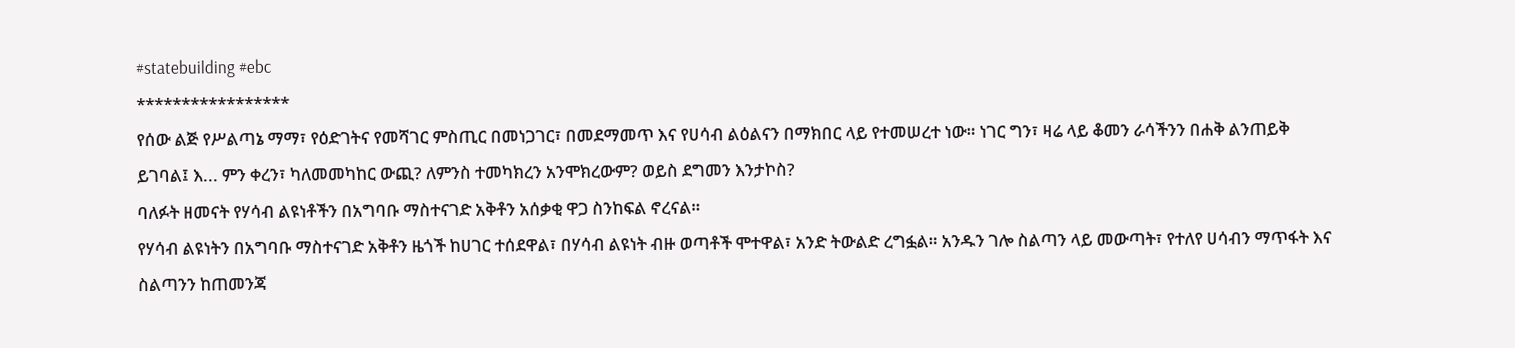#statebuilding #ebc
*****************
የሰው ልጅ የሥልጣኔ ማማ፣ የዕድገትና የመሻገር ምስጢር በመነጋገር፣ በመደማመጥ እና የሀሳብ ልዕልናን በማክበር ላይ የተመሠረተ ነው። ነገር ግን፣ ዛሬ ላይ ቆመን ራሳችንን በሐቅ ልንጠይቅ ይገባል፤ እ... ምን ቀረን፣ ካለመመካከር ውጪ? ለምንስ ተመካክረን አንሞክረውም? ወይስ ደግመን እንታኮስ?
ባለፉት ዘመናት የሃሳብ ልዩነቶችን በአግባቡ ማስተናገድ አቅቶን አሰቃቂ ዋጋ ስንከፍል ኖረናል።
የሃሳብ ልዩነትን በአግባቡ ማስተናገድ አቅቶን ዜጎች ከሀገር ተሰደዋል፣ በሃሳብ ልዩነት ብዙ ወጣቶች ሞተዋል፣ አንድ ትውልድ ረግፏል። አንዱን ገሎ ስልጣን ላይ መውጣት፣ የተለየ ሀሳብን ማጥፋት እና ስልጣንን ከጠመንጃ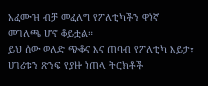አፈሙዝ ብቻ መፈለግ የፖለቲካችን ዋነኛ መገለጫ ሆኖ ቆይቷል።
ይህ ሰው ወለድ ጭቆና እና ጠባብ የፖለቲካ እይታ፣ ሀገሪቱን ጽንፍ የያዙ ነጠላ ትርክቶች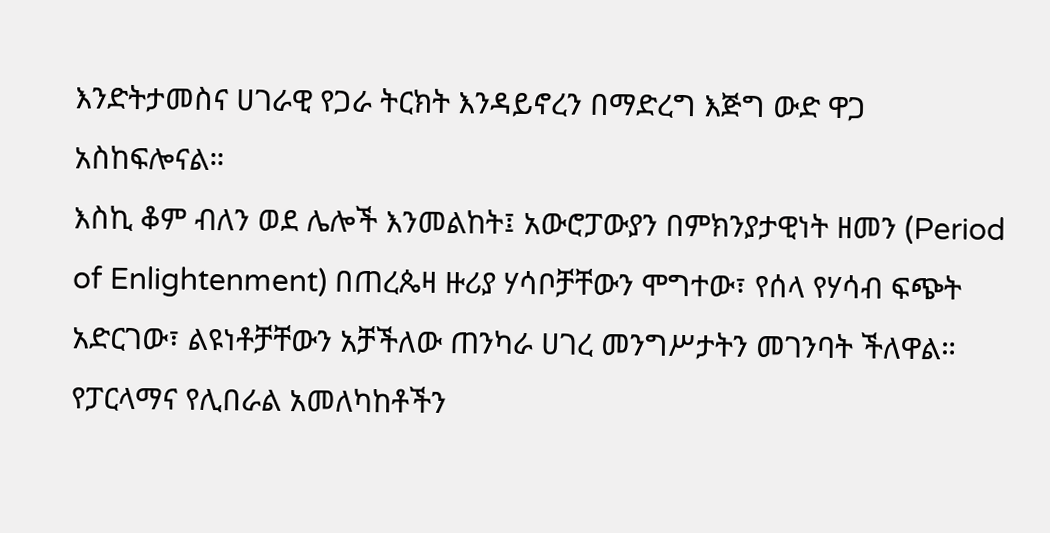እንድትታመስና ሀገራዊ የጋራ ትርክት እንዳይኖረን በማድረግ እጅግ ውድ ዋጋ አስከፍሎናል።
እስኪ ቆም ብለን ወደ ሌሎች እንመልከት፤ አውሮፓውያን በምክንያታዊነት ዘመን (Period of Enlightenment) በጠረጴዛ ዙሪያ ሃሳቦቻቸውን ሞግተው፣ የሰላ የሃሳብ ፍጭት አድርገው፣ ልዩነቶቻቸውን አቻችለው ጠንካራ ሀገረ መንግሥታትን መገንባት ችለዋል። የፓርላማና የሊበራል አመለካከቶችን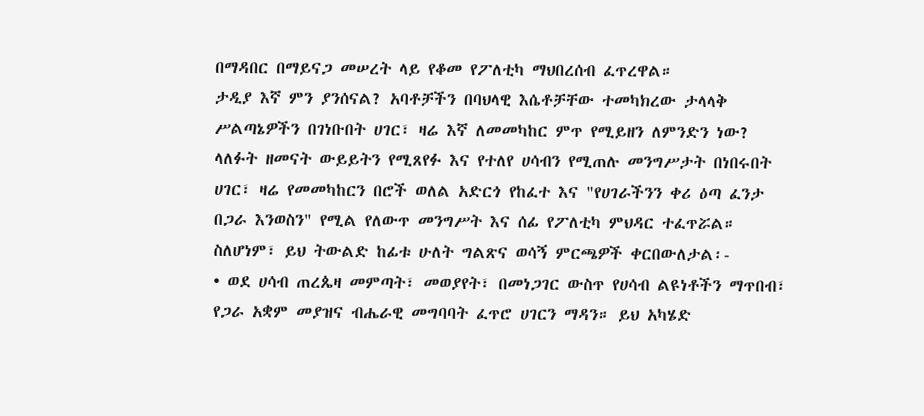በማዳበር በማይናጋ መሠረት ላይ የቆመ የፖለቲካ ማህበረሰብ ፈጥረዋል።
ታዲያ እኛ ምን ያንሰናል? አባቶቻችን በባህላዊ እሴቶቻቸው ተመካክረው ታላላቅ ሥልጣኔዎችን በገነቡበት ሀገር፣ ዛሬ እኛ ለመመካከር ምጥ የሚይዘን ለምንድን ነው?
ላለፉት ዘመናት ውይይትን የሚጸየፉ እና የተለየ ሀሳብን የሚጠሉ መንግሥታት በነበሩበት ሀገር፣ ዛሬ የመመካከርን በሮች ወለል አድርጎ የከፈተ እና "የሀገራችንን ቀሪ ዕጣ ፈንታ በጋራ እንወስን" የሚል የለውጥ መንግሥት እና ሰፊ የፖለቲካ ምህዳር ተፈጥሯል።
ስለሆነም፣ ይህ ትውልድ ከፊቱ ሁለት ግልጽና ወሳኝ ምርጫዎች ቀርበውለታል፡-
• ወደ ሀሳብ ጠረጴዛ መምጣት፣ መወያየት፣ በመነጋገር ውስጥ የሀሳብ ልዩነቶችን ማጥበብ፣ የጋራ አቋም መያዝና ብሔራዊ መግባባት ፈጥሮ ሀገርን ማዳን። ይህ አካሄድ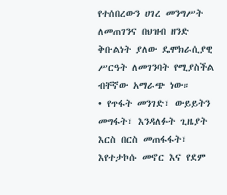የተሰበረውን ሀገረ መንግሥት ለመጠገንና በህዝብ ዘንድ ቅቡልነት ያለው ዴሞክራሲያዊ ሥርዓት ለመገንባት የሚያስችል ብቸኛው አማራጭ ነው።
• የጥፋት መንገድ፣ ውይይትን መግፋት፣ እንዳለፉት ጊዜያት እርስ በርስ መጠፋፋት፣ እየተታኮሱ መኖር እና የደም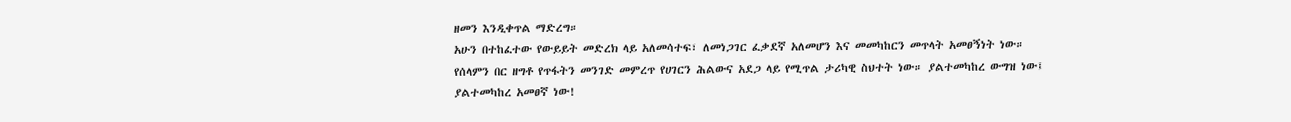ዘመን እንዲቀጥል ማድረግ።
አሁን በተከፈተው የውይይት መድረክ ላይ አለመሳተፍ፣ ለመነጋገር ፈቃደኛ አለመሆን እና መመካከርን መጥላት አመፀኝነት ነው።
የሰላምን በር ዘግቶ የጥፋትን መንገድ መምረጥ የሀገርን ሕልውና አደጋ ላይ የሚጥል ታሪካዊ ስህተት ነው። ያልተመካከረ ውግዝ ነው፤ ያልተመካከረ አመፀኛ ነው!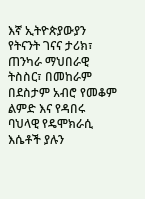እኛ ኢትዮጵያውያን የትናንት ገናና ታሪክ፣ ጠንካራ ማህበራዊ ትስስር፣ በመከራም በደስታም አብሮ የመቆም ልምድ እና የዳበሩ ባህላዊ የዴሞክራሲ እሴቶች ያሉን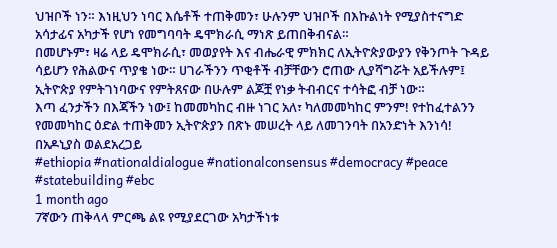ህዝቦች ነን። እነዚህን ነባር እሴቶች ተጠቅመን፣ ሁሉንም ህዝቦች በእኩልነት የሚያስተናግድ አሳታፊና አካታች የሆነ የመግባባት ዴሞክራሲ ማነጽ ይጠበቅብናል።
በመሆኑም፣ ዛሬ ላይ ዴሞክራሲ፣ መወያየት እና ብሔራዊ ምክክር ለኢትዮጵያውያን የቅንጦት ጉዳይ ሳይሆን የሕልውና ጥያቄ ነው። ሀገራችንን ጥቂቶች ብቻቸውን ሮጠው ሊያሻግሯት አይችሉም፤ ኢትዮጵያ የምትገነባውና የምትጸናው በሁሉም ልጆቿ የነቃ ትብብርና ተሳትፎ ብቻ ነው።
እጣ ፈንታችን በእጃችን ነው፤ ከመመካከር ብዙ ነገር አለ፣ ካለመመካከር ምንም! የተከፈተልንን የመመካከር ዕድል ተጠቅመን ኢትዮጵያን በጽኑ መሠረት ላይ ለመገንባት በአንድነት እንነሳ!
በአዶኒያስ ወልደአረጋይ
#ethiopia #nationaldialogue #nationalconsensus #democracy #peace #statebuilding #ebc
1 month ago
7ኛውን ጠቅላላ ምርጫ ልዩ የሚያደርገው አካታችነቱ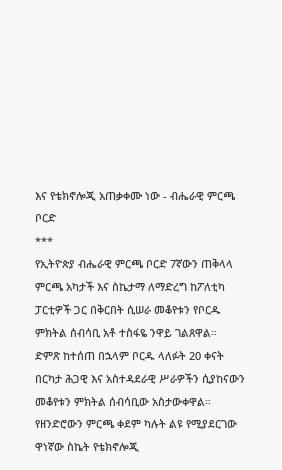እና የቴክኖሎጂ አጠቃቀሙ ነው - ብሔራዊ ምርጫ ቦርድ
***
የኢትዮጵያ ብሔራዊ ምርጫ ቦርድ 7ኛውን ጠቅላላ ምርጫ አካታች እና ስኬታማ ለማድረግ ከፖለቲካ ፓርቲዎች ጋር በቅርበት ሲሠራ መቆየቱን የቦርዱ ምክትል ሰብሳቢ አቶ ተስፋዬ ንዋይ ገልጸዋል።
ድምጽ ከተሰጠ በኋላም ቦርዱ ላለፉት 20 ቀናት በርካታ ሕጋዊ እና አስተዳደራዊ ሥራዎችን ሲያከናውን መቆየቱን ምክትል ሰብሳቢው አስታውቀዋል።
የዘንድሮውን ምርጫ ቀደም ካሉት ልዩ የሚያደርገው ዋነኛው ስኬት የቴክኖሎጂ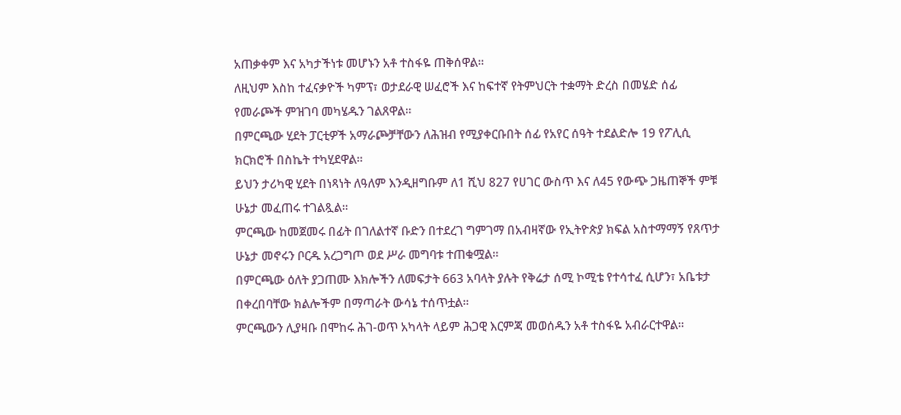አጠቃቀም እና አካታችነቱ መሆኑን አቶ ተስፋዬ ጠቅሰዋል።
ለዚህም እስከ ተፈናቃዮች ካምፕ፣ ወታደራዊ ሠፈሮች እና ከፍተኛ የትምህርት ተቋማት ድረስ በመሄድ ሰፊ የመራጮች ምዝገባ መካሄዱን ገልጸዋል።
በምርጫው ሂደት ፓርቲዎች አማራጮቻቸውን ለሕዝብ የሚያቀርቡበት ሰፊ የአየር ሰዓት ተደልድሎ 19 የፖሊሲ ክርክሮች በስኬት ተካሂደዋል።
ይህን ታሪካዊ ሂደት በነጻነት ለዓለም እንዲዘግቡም ለ1 ሺህ 827 የሀገር ውስጥ እና ለ45 የውጭ ጋዜጠኞች ምቹ ሁኔታ መፈጠሩ ተገልጿል።
ምርጫው ከመጀመሩ በፊት በገለልተኛ ቡድን በተደረገ ግምገማ በአብዛኛው የኢትዮጵያ ክፍል አስተማማኝ የጸጥታ ሁኔታ መኖሩን ቦርዱ አረጋግጦ ወደ ሥራ መግባቱ ተጠቁሟል።
በምርጫው ዕለት ያጋጠሙ እክሎችን ለመፍታት 663 አባላት ያሉት የቅሬታ ሰሚ ኮሚቴ የተሳተፈ ሲሆን፣ አቤቱታ በቀረበባቸው ክልሎችም በማጣራት ውሳኔ ተሰጥቷል።
ምርጫውን ሊያዛቡ በሞከሩ ሕገ-ወጥ አካላት ላይም ሕጋዊ እርምጃ መወሰዱን አቶ ተስፋዬ አብራርተዋል።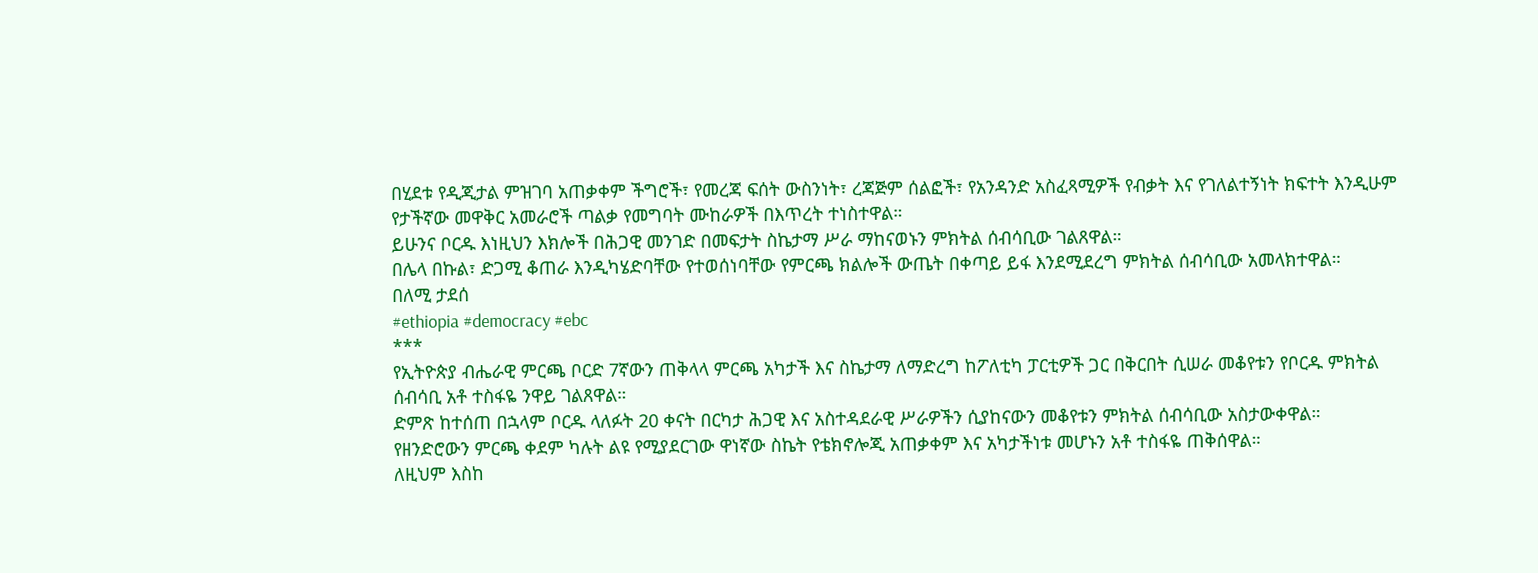በሂደቱ የዲጂታል ምዝገባ አጠቃቀም ችግሮች፣ የመረጃ ፍሰት ውስንነት፣ ረጃጅም ሰልፎች፣ የአንዳንድ አስፈጻሚዎች የብቃት እና የገለልተኝነት ክፍተት እንዲሁም የታችኛው መዋቅር አመራሮች ጣልቃ የመግባት ሙከራዎች በእጥረት ተነስተዋል።
ይሁንና ቦርዱ እነዚህን እክሎች በሕጋዊ መንገድ በመፍታት ስኬታማ ሥራ ማከናወኑን ምክትል ሰብሳቢው ገልጸዋል።
በሌላ በኩል፣ ድጋሚ ቆጠራ እንዲካሄድባቸው የተወሰነባቸው የምርጫ ክልሎች ውጤት በቀጣይ ይፋ እንደሚደረግ ምክትል ሰብሳቢው አመላክተዋል።
በለሚ ታደሰ
#ethiopia #democracy #ebc
***
የኢትዮጵያ ብሔራዊ ምርጫ ቦርድ 7ኛውን ጠቅላላ ምርጫ አካታች እና ስኬታማ ለማድረግ ከፖለቲካ ፓርቲዎች ጋር በቅርበት ሲሠራ መቆየቱን የቦርዱ ምክትል ሰብሳቢ አቶ ተስፋዬ ንዋይ ገልጸዋል።
ድምጽ ከተሰጠ በኋላም ቦርዱ ላለፉት 20 ቀናት በርካታ ሕጋዊ እና አስተዳደራዊ ሥራዎችን ሲያከናውን መቆየቱን ምክትል ሰብሳቢው አስታውቀዋል።
የዘንድሮውን ምርጫ ቀደም ካሉት ልዩ የሚያደርገው ዋነኛው ስኬት የቴክኖሎጂ አጠቃቀም እና አካታችነቱ መሆኑን አቶ ተስፋዬ ጠቅሰዋል።
ለዚህም እስከ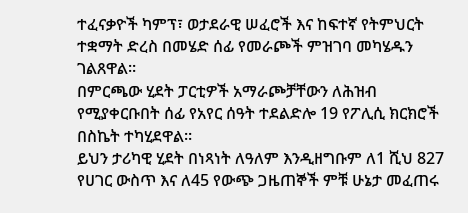ተፈናቃዮች ካምፕ፣ ወታደራዊ ሠፈሮች እና ከፍተኛ የትምህርት ተቋማት ድረስ በመሄድ ሰፊ የመራጮች ምዝገባ መካሄዱን ገልጸዋል።
በምርጫው ሂደት ፓርቲዎች አማራጮቻቸውን ለሕዝብ የሚያቀርቡበት ሰፊ የአየር ሰዓት ተደልድሎ 19 የፖሊሲ ክርክሮች በስኬት ተካሂደዋል።
ይህን ታሪካዊ ሂደት በነጻነት ለዓለም እንዲዘግቡም ለ1 ሺህ 827 የሀገር ውስጥ እና ለ45 የውጭ ጋዜጠኞች ምቹ ሁኔታ መፈጠሩ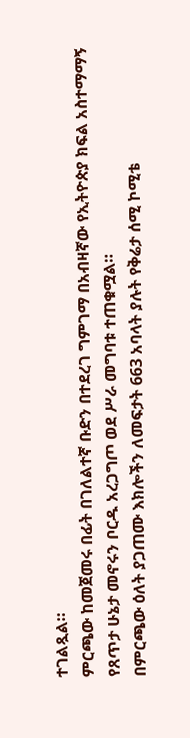ተገልጿል።
ምርጫው ከመጀመሩ በፊት በገለልተኛ ቡድን በተደረገ ግምገማ በአብዛኛው የኢትዮጵያ ክፍል አስተማማኝ የጸጥታ ሁኔታ መኖሩን ቦርዱ አረጋግጦ ወደ ሥራ መግባቱ ተጠቁሟል።
በምርጫው ዕለት ያጋጠሙ እክሎችን ለመፍታት 663 አባላት ያሉት የቅሬታ ሰሚ ኮሚቴ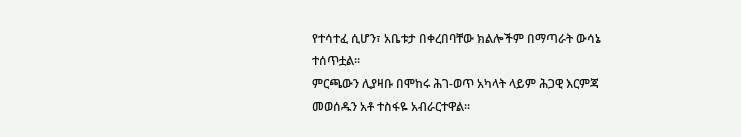የተሳተፈ ሲሆን፣ አቤቱታ በቀረበባቸው ክልሎችም በማጣራት ውሳኔ ተሰጥቷል።
ምርጫውን ሊያዛቡ በሞከሩ ሕገ-ወጥ አካላት ላይም ሕጋዊ እርምጃ መወሰዱን አቶ ተስፋዬ አብራርተዋል።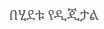በሂደቱ የዲጂታል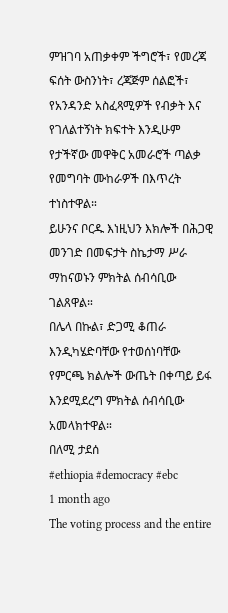ምዝገባ አጠቃቀም ችግሮች፣ የመረጃ ፍሰት ውስንነት፣ ረጃጅም ሰልፎች፣ የአንዳንድ አስፈጻሚዎች የብቃት እና የገለልተኝነት ክፍተት እንዲሁም የታችኛው መዋቅር አመራሮች ጣልቃ የመግባት ሙከራዎች በእጥረት ተነስተዋል።
ይሁንና ቦርዱ እነዚህን እክሎች በሕጋዊ መንገድ በመፍታት ስኬታማ ሥራ ማከናወኑን ምክትል ሰብሳቢው ገልጸዋል።
በሌላ በኩል፣ ድጋሚ ቆጠራ እንዲካሄድባቸው የተወሰነባቸው የምርጫ ክልሎች ውጤት በቀጣይ ይፋ እንደሚደረግ ምክትል ሰብሳቢው አመላክተዋል።
በለሚ ታደሰ
#ethiopia #democracy #ebc
1 month ago
The voting process and the entire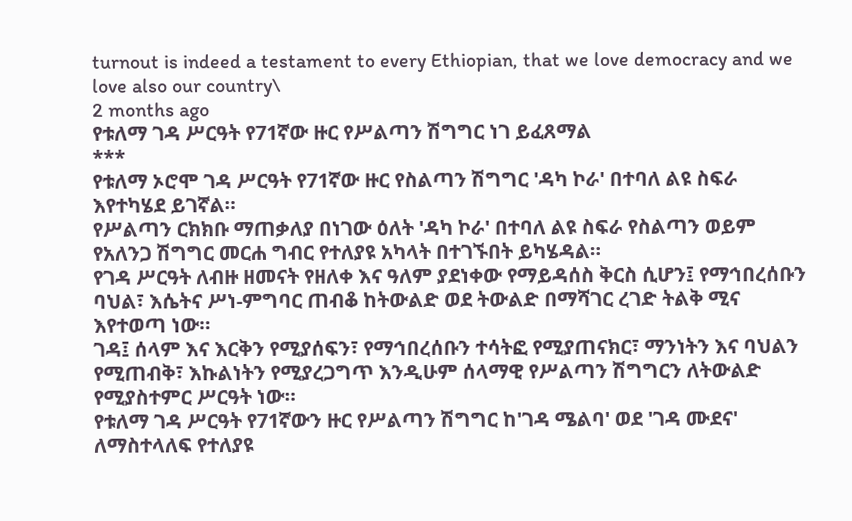turnout is indeed a testament to every Ethiopian, that we love democracy and we love also our country\
2 months ago
የቱለማ ገዳ ሥርዓት የ71ኛው ዙር የሥልጣን ሽግግር ነገ ይፈጸማል
***
የቱለማ ኦሮሞ ገዳ ሥርዓት የ71ኛው ዙር የስልጣን ሽግግር 'ዳካ ኮራ' በተባለ ልዩ ስፍራ እየተካሄደ ይገኛል።
የሥልጣን ርክክቡ ማጠቃለያ በነገው ዕለት 'ዳካ ኮራ' በተባለ ልዩ ስፍራ የስልጣን ወይም የአለንጋ ሽግግር መርሐ ግብር የተለያዩ አካላት በተገኙበት ይካሄዳል።
የገዳ ሥርዓት ለብዙ ዘመናት የዘለቀ እና ዓለም ያደነቀው የማይዳሰስ ቅርስ ሲሆን፤ የማኅበረሰቡን ባህል፣ እሴትና ሥነ-ምግባር ጠብቆ ከትውልድ ወደ ትውልድ በማሻገር ረገድ ትልቅ ሚና እየተወጣ ነው።
ገዳ፤ ሰላም እና እርቅን የሚያሰፍን፣ የማኅበረሰቡን ተሳትፎ የሚያጠናክር፣ ማንነትን እና ባህልን የሚጠብቅ፣ እኩልነትን የሚያረጋግጥ እንዲሁም ሰላማዊ የሥልጣን ሽግግርን ለትውልድ የሚያስተምር ሥርዓት ነው።
የቱለማ ገዳ ሥርዓት የ71ኛውን ዙር የሥልጣን ሽግግር ከ'ገዳ ሜልባ' ወደ 'ገዳ ሙደና' ለማስተላለፍ የተለያዩ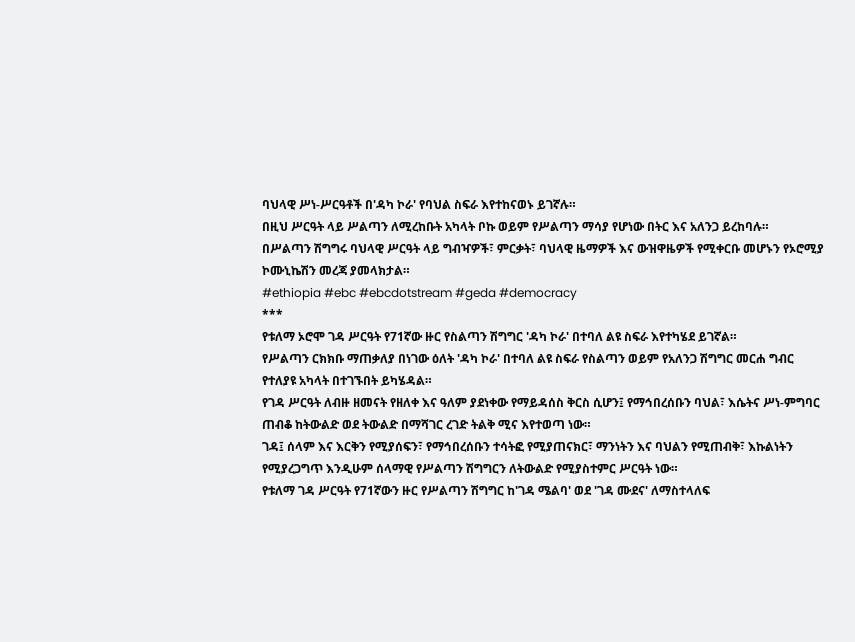ባህላዊ ሥነ-ሥርዓቶች በ'ዳካ ኮራ' የባህል ስፍራ እየተከናወኑ ይገኛሉ።
በዚህ ሥርዓት ላይ ሥልጣን ለሚረከቡት አካላት ቦኩ ወይም የሥልጣን ማሳያ የሆነው በትር እና አለንጋ ይረከባሉ።
በሥልጣን ሽግግሩ ባህላዊ ሥርዓት ላይ ግብዣዎች፣ ምርቃት፣ ባህላዊ ዜማዎች እና ውዝዋዜዎች የሚቀርቡ መሆኑን የኦሮሚያ ኮሙኒኬሽን መረጃ ያመላክታል።
#ethiopia #ebc #ebcdotstream #geda #democracy
***
የቱለማ ኦሮሞ ገዳ ሥርዓት የ71ኛው ዙር የስልጣን ሽግግር 'ዳካ ኮራ' በተባለ ልዩ ስፍራ እየተካሄደ ይገኛል።
የሥልጣን ርክክቡ ማጠቃለያ በነገው ዕለት 'ዳካ ኮራ' በተባለ ልዩ ስፍራ የስልጣን ወይም የአለንጋ ሽግግር መርሐ ግብር የተለያዩ አካላት በተገኙበት ይካሄዳል።
የገዳ ሥርዓት ለብዙ ዘመናት የዘለቀ እና ዓለም ያደነቀው የማይዳሰስ ቅርስ ሲሆን፤ የማኅበረሰቡን ባህል፣ እሴትና ሥነ-ምግባር ጠብቆ ከትውልድ ወደ ትውልድ በማሻገር ረገድ ትልቅ ሚና እየተወጣ ነው።
ገዳ፤ ሰላም እና እርቅን የሚያሰፍን፣ የማኅበረሰቡን ተሳትፎ የሚያጠናክር፣ ማንነትን እና ባህልን የሚጠብቅ፣ እኩልነትን የሚያረጋግጥ እንዲሁም ሰላማዊ የሥልጣን ሽግግርን ለትውልድ የሚያስተምር ሥርዓት ነው።
የቱለማ ገዳ ሥርዓት የ71ኛውን ዙር የሥልጣን ሽግግር ከ'ገዳ ሜልባ' ወደ 'ገዳ ሙደና' ለማስተላለፍ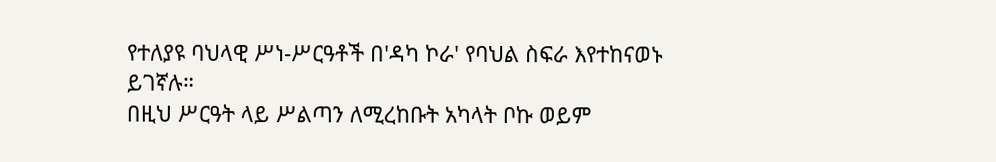የተለያዩ ባህላዊ ሥነ-ሥርዓቶች በ'ዳካ ኮራ' የባህል ስፍራ እየተከናወኑ ይገኛሉ።
በዚህ ሥርዓት ላይ ሥልጣን ለሚረከቡት አካላት ቦኩ ወይም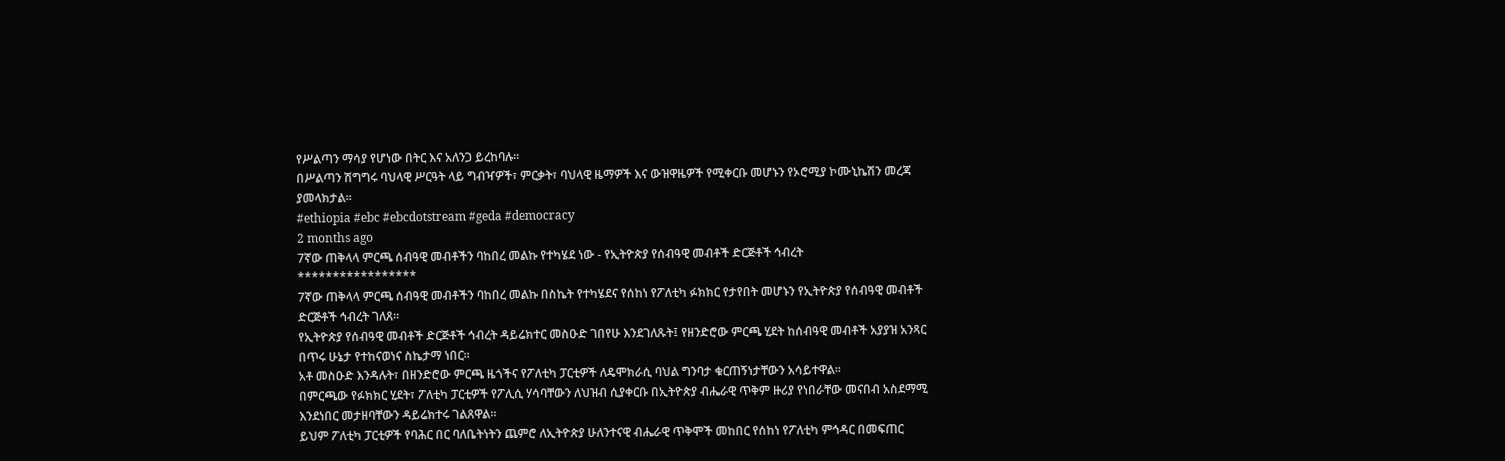የሥልጣን ማሳያ የሆነው በትር እና አለንጋ ይረከባሉ።
በሥልጣን ሽግግሩ ባህላዊ ሥርዓት ላይ ግብዣዎች፣ ምርቃት፣ ባህላዊ ዜማዎች እና ውዝዋዜዎች የሚቀርቡ መሆኑን የኦሮሚያ ኮሙኒኬሽን መረጃ ያመላክታል።
#ethiopia #ebc #ebcdotstream #geda #democracy
2 months ago
7ኛው ጠቅላላ ምርጫ ሰብዓዊ መብቶችን ባከበረ መልኩ የተካሄደ ነው - የኢትዮጵያ የሰብዓዊ መብቶች ድርጅቶች ኅብረት
*****************
7ኛው ጠቅላላ ምርጫ ሰብዓዊ መብቶችን ባከበረ መልኩ በስኬት የተካሄደና የሰከነ የፖለቲካ ፉክክር የታየበት መሆኑን የኢትዮጵያ የሰብዓዊ መብቶች ድርጅቶች ኅብረት ገለጸ።
የኢትዮጵያ የሰብዓዊ መብቶች ድርጅቶች ኅብረት ዳይሬክተር መስዑድ ገበየሁ እንደገለጹት፤ የዘንድሮው ምርጫ ሂደት ከሰብዓዊ መብቶች አያያዝ አንጻር በጥሩ ሁኔታ የተከናወነና ስኬታማ ነበር።
አቶ መስዑድ እንዳሉት፣ በዘንድሮው ምርጫ ዜጎችና የፖለቲካ ፓርቲዎች ለዴሞክራሲ ባህል ግንባታ ቁርጠኝነታቸውን አሳይተዋል።
በምርጫው የፉክክር ሂደት፣ ፖለቲካ ፓርቲዎች የፖሊሲ ሃሳባቸውን ለህዝብ ሲያቀርቡ በኢትዮጵያ ብሔራዊ ጥቅም ዙሪያ የነበራቸው መናበብ አስደማሚ እንደነበር መታዘባቸውን ዳይሬክተሩ ገልጸዋል።
ይህም ፖለቲካ ፓርቲዎች የባሕር በር ባለቤትነትን ጨምሮ ለኢትዮጵያ ሁለንተናዊ ብሔራዊ ጥቅሞች መከበር የሰከነ የፖለቲካ ምኅዳር በመፍጠር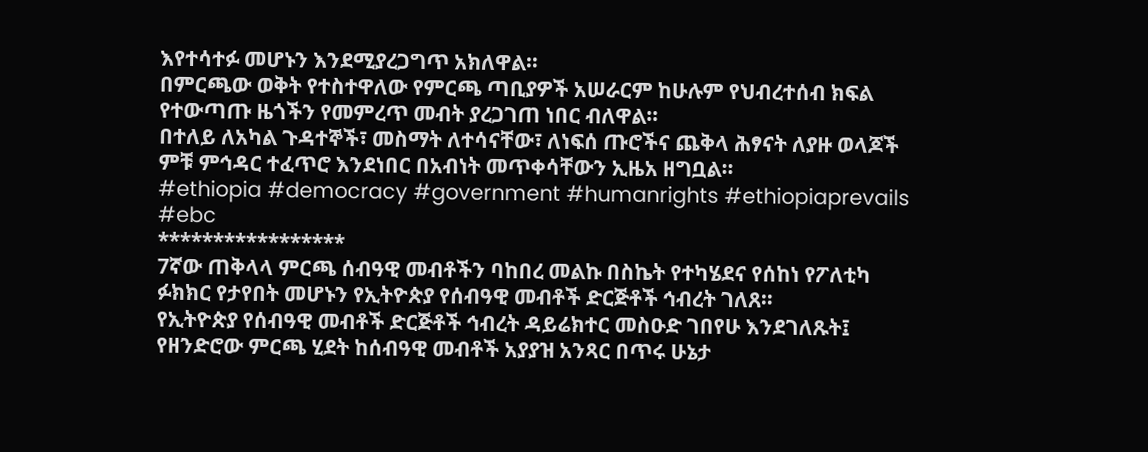እየተሳተፉ መሆኑን እንደሚያረጋግጥ አክለዋል።
በምርጫው ወቅት የተስተዋለው የምርጫ ጣቢያዎች አሠራርም ከሁሉም የህብረተሰብ ክፍል የተውጣጡ ዜጎችን የመምረጥ መብት ያረጋገጠ ነበር ብለዋል።
በተለይ ለአካል ጉዳተኞች፣ መስማት ለተሳናቸው፣ ለነፍሰ ጡሮችና ጨቅላ ሕፃናት ለያዙ ወላጆች ምቹ ምኅዳር ተፈጥሮ እንደነበር በአብነት መጥቀሳቸውን ኢዜአ ዘግቧል።
#ethiopia #democracy #government #humanrights #ethiopiaprevails #ebc
*****************
7ኛው ጠቅላላ ምርጫ ሰብዓዊ መብቶችን ባከበረ መልኩ በስኬት የተካሄደና የሰከነ የፖለቲካ ፉክክር የታየበት መሆኑን የኢትዮጵያ የሰብዓዊ መብቶች ድርጅቶች ኅብረት ገለጸ።
የኢትዮጵያ የሰብዓዊ መብቶች ድርጅቶች ኅብረት ዳይሬክተር መስዑድ ገበየሁ እንደገለጹት፤ የዘንድሮው ምርጫ ሂደት ከሰብዓዊ መብቶች አያያዝ አንጻር በጥሩ ሁኔታ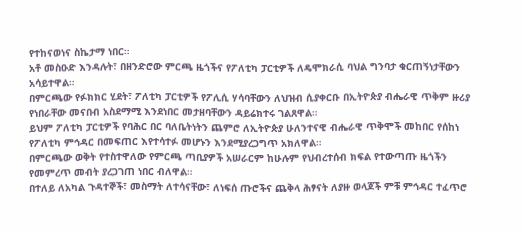የተከናወነና ስኬታማ ነበር።
አቶ መስዑድ እንዳሉት፣ በዘንድሮው ምርጫ ዜጎችና የፖለቲካ ፓርቲዎች ለዴሞክራሲ ባህል ግንባታ ቁርጠኝነታቸውን አሳይተዋል።
በምርጫው የፉክክር ሂደት፣ ፖለቲካ ፓርቲዎች የፖሊሲ ሃሳባቸውን ለህዝብ ሲያቀርቡ በኢትዮጵያ ብሔራዊ ጥቅም ዙሪያ የነበራቸው መናበብ አስደማሚ እንደነበር መታዘባቸውን ዳይሬክተሩ ገልጸዋል።
ይህም ፖለቲካ ፓርቲዎች የባሕር በር ባለቤትነትን ጨምሮ ለኢትዮጵያ ሁለንተናዊ ብሔራዊ ጥቅሞች መከበር የሰከነ የፖለቲካ ምኅዳር በመፍጠር እየተሳተፉ መሆኑን እንደሚያረጋግጥ አክለዋል።
በምርጫው ወቅት የተስተዋለው የምርጫ ጣቢያዎች አሠራርም ከሁሉም የህብረተሰብ ክፍል የተውጣጡ ዜጎችን የመምረጥ መብት ያረጋገጠ ነበር ብለዋል።
በተለይ ለአካል ጉዳተኞች፣ መስማት ለተሳናቸው፣ ለነፍሰ ጡሮችና ጨቅላ ሕፃናት ለያዙ ወላጆች ምቹ ምኅዳር ተፈጥሮ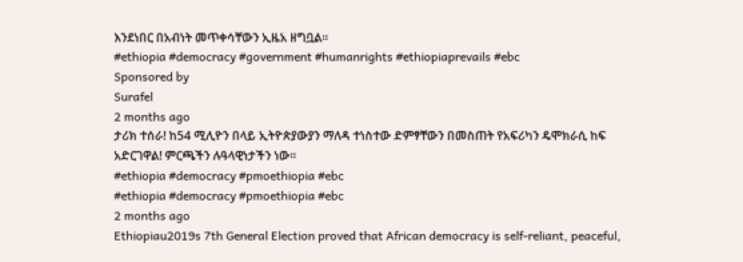እንደነበር በአብነት መጥቀሳቸውን ኢዜአ ዘግቧል።
#ethiopia #democracy #government #humanrights #ethiopiaprevails #ebc
Sponsored by
Surafel
2 months ago
ታሪክ ተሰራ! ከ54 ሚሊዮን በላይ ኢትዮጵያውያን ማለዳ ተነስተው ድምፃቸውን በመስጠት የአፍሪካን ዴሞክራሲ ከፍ አድርገዋል! ምርጫችን ሉዓላዊነታችን ነው።
#ethiopia #democracy #pmoethiopia #ebc
#ethiopia #democracy #pmoethiopia #ebc
2 months ago
Ethiopiau2019s 7th General Election proved that African democracy is self-reliant, peaceful,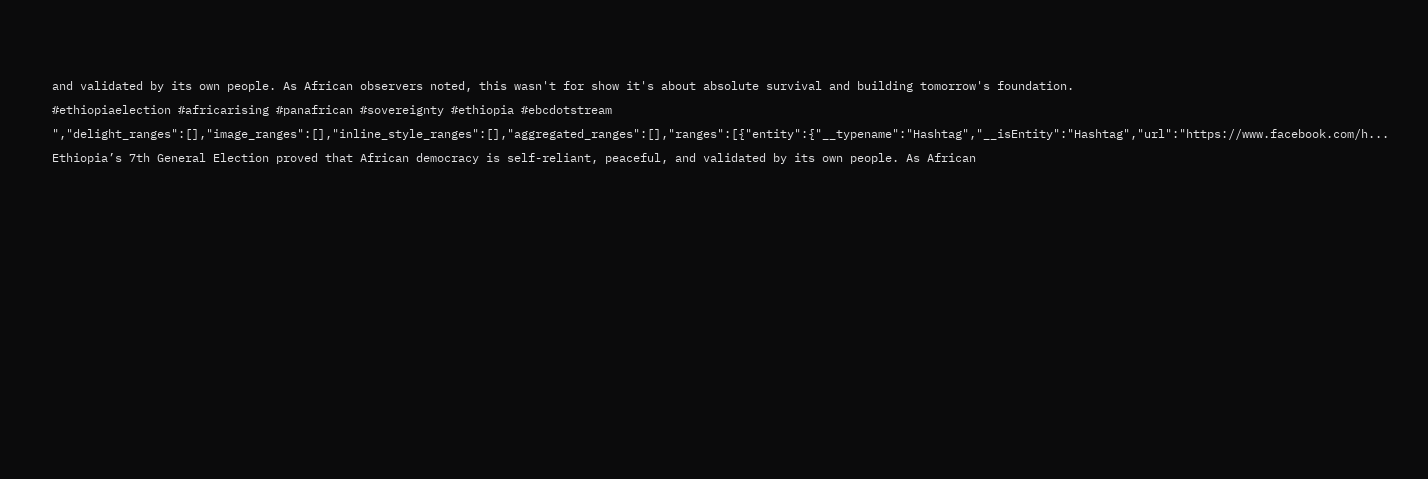and validated by its own people. As African observers noted, this wasn't for show it's about absolute survival and building tomorrow's foundation.
#ethiopiaelection #africarising #panafrican #sovereignty #ethiopia #ebcdotstream ","delight_ranges":[],"image_ranges":[],"inline_style_ranges":[],"aggregated_ranges":[],"ranges":[{"entity":{"__typename":"Hashtag","__isEntity":"Hashtag","url":"https://www.facebook.com/h...
Ethiopia’s 7th General Election proved that African democracy is self-reliant, peaceful, and validated by its own people. As African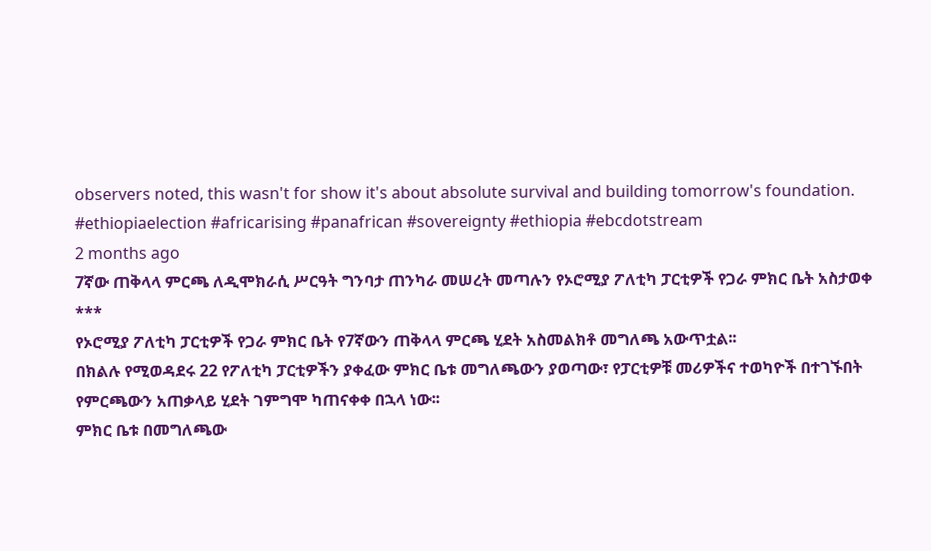observers noted, this wasn't for show it's about absolute survival and building tomorrow's foundation.
#ethiopiaelection #africarising #panafrican #sovereignty #ethiopia #ebcdotstream
2 months ago
7ኛው ጠቅላላ ምርጫ ለዲሞክራሲ ሥርዓት ግንባታ ጠንካራ መሠረት መጣሉን የኦሮሚያ ፖለቲካ ፓርቲዎች የጋራ ምክር ቤት አስታወቀ
***
የኦሮሚያ ፖለቲካ ፓርቲዎች የጋራ ምክር ቤት የ7ኛውን ጠቅላላ ምርጫ ሂደት አስመልክቶ መግለጫ አውጥቷል፡፡
በክልሉ የሚወዳደሩ 22 የፖለቲካ ፓርቲዎችን ያቀፈው ምክር ቤቱ መግለጫውን ያወጣው፣ የፓርቲዎቹ መሪዎችና ተወካዮች በተገኙበት የምርጫውን አጠቃላይ ሂደት ገምግሞ ካጠናቀቀ በኋላ ነው፡፡
ምክር ቤቱ በመግለጫው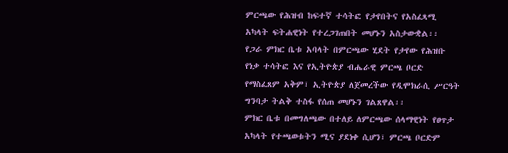ምርጫው የሕዝብ ከፍተኛ ተሳትፎ የታየበትና የአስፈጻሚ አካላት ፍትሐዊነት የተረጋገጠበት መሆኑን አስታውቋል፡፡
የጋራ ምክር ቤቱ አባላት በምርጫው ሂደት የታየው የሕዝቡ የነቃ ተሳትፎ እና የኢትዮጵያ ብሔራዊ ምርጫ ቦርድ የማስፈጸም አቅም፣ ኢትዮጵያ ለጀመረችው የዲሞክራሲ ሥርዓት ግንባታ ትልቅ ተስፋ የሰጠ መሆኑን ገልጸዋል፡፡
ምክር ቤቱ በመግለጫው በተለይ ለምርጫው ሰላማዊነት የፀጥታ አካላት የተጫወቱትን ሚና ያደነቀ ሲሆን፣ ምርጫ ቦርድም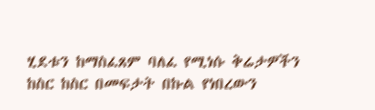ሂደቱን ከማስፈጸም ባለፈ የሚነሱ ቅሬታዎችን ከስር ከስር በመፍታት በኩል የነበረውን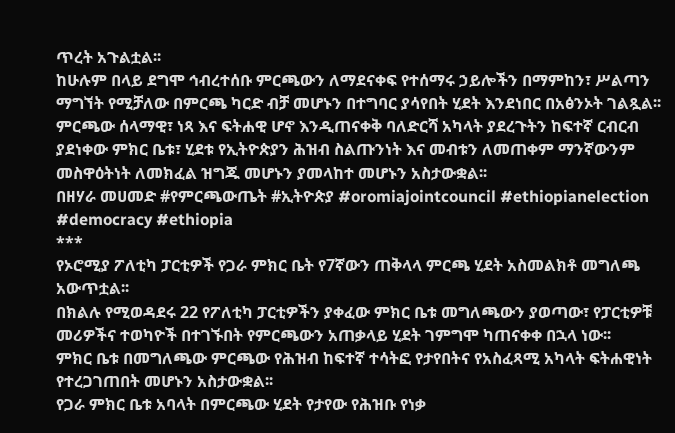ጥረት አጉልቷል፡፡
ከሁሉም በላይ ደግሞ ኅብረተሰቡ ምርጫውን ለማደናቀፍ የተሰማሩ ኃይሎችን በማምከን፣ ሥልጣን ማግኘት የሚቻለው በምርጫ ካርድ ብቻ መሆኑን በተግባር ያሳየበት ሂደት እንደነበር በአፅንኦት ገልጿል፡፡
ምርጫው ሰላማዊ፣ ነጻ እና ፍትሐዊ ሆኖ እንዲጠናቀቅ ባለድርሻ አካላት ያደረጉትን ከፍተኛ ርብርብ ያደነቀው ምክር ቤቱ፣ ሂደቱ የኢትዮጵያን ሕዝብ ስልጡንነት እና መብቱን ለመጠቀም ማንኛውንም መስዋዕትነት ለመክፈል ዝግጁ መሆኑን ያመላከተ መሆኑን አስታውቋል፡፡
በዘሃራ መሀመድ #የምርጫውጤት #ኢትዮጵያ #oromiajointcouncil #ethiopianelection #democracy #ethiopia
***
የኦሮሚያ ፖለቲካ ፓርቲዎች የጋራ ምክር ቤት የ7ኛውን ጠቅላላ ምርጫ ሂደት አስመልክቶ መግለጫ አውጥቷል፡፡
በክልሉ የሚወዳደሩ 22 የፖለቲካ ፓርቲዎችን ያቀፈው ምክር ቤቱ መግለጫውን ያወጣው፣ የፓርቲዎቹ መሪዎችና ተወካዮች በተገኙበት የምርጫውን አጠቃላይ ሂደት ገምግሞ ካጠናቀቀ በኋላ ነው፡፡
ምክር ቤቱ በመግለጫው ምርጫው የሕዝብ ከፍተኛ ተሳትፎ የታየበትና የአስፈጻሚ አካላት ፍትሐዊነት የተረጋገጠበት መሆኑን አስታውቋል፡፡
የጋራ ምክር ቤቱ አባላት በምርጫው ሂደት የታየው የሕዝቡ የነቃ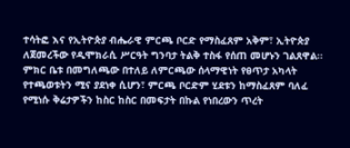ተሳትፎ እና የኢትዮጵያ ብሔራዊ ምርጫ ቦርድ የማስፈጸም አቅም፣ ኢትዮጵያ ለጀመረችው የዲሞክራሲ ሥርዓት ግንባታ ትልቅ ተስፋ የሰጠ መሆኑን ገልጸዋል፡፡
ምክር ቤቱ በመግለጫው በተለይ ለምርጫው ሰላማዊነት የፀጥታ አካላት የተጫወቱትን ሚና ያደነቀ ሲሆን፣ ምርጫ ቦርድም ሂደቱን ከማስፈጸም ባለፈ የሚነሱ ቅሬታዎችን ከስር ከስር በመፍታት በኩል የነበረውን ጥረት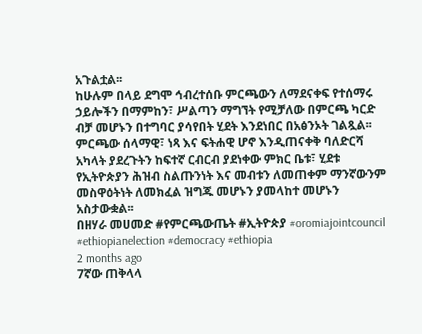አጉልቷል፡፡
ከሁሉም በላይ ደግሞ ኅብረተሰቡ ምርጫውን ለማደናቀፍ የተሰማሩ ኃይሎችን በማምከን፣ ሥልጣን ማግኘት የሚቻለው በምርጫ ካርድ ብቻ መሆኑን በተግባር ያሳየበት ሂደት እንደነበር በአፅንኦት ገልጿል፡፡
ምርጫው ሰላማዊ፣ ነጻ እና ፍትሐዊ ሆኖ እንዲጠናቀቅ ባለድርሻ አካላት ያደረጉትን ከፍተኛ ርብርብ ያደነቀው ምክር ቤቱ፣ ሂደቱ የኢትዮጵያን ሕዝብ ስልጡንነት እና መብቱን ለመጠቀም ማንኛውንም መስዋዕትነት ለመክፈል ዝግጁ መሆኑን ያመላከተ መሆኑን አስታውቋል፡፡
በዘሃራ መሀመድ #የምርጫውጤት #ኢትዮጵያ #oromiajointcouncil #ethiopianelection #democracy #ethiopia
2 months ago
7ኛው ጠቅላላ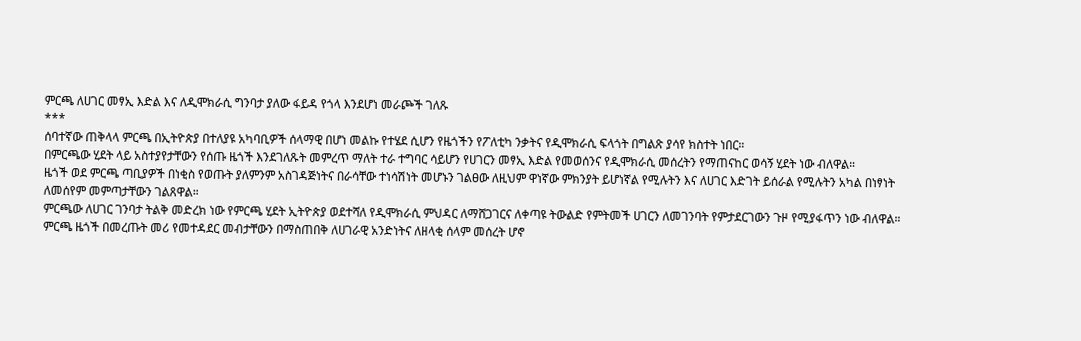ምርጫ ለሀገር መፃኢ እድል እና ለዲሞክራሲ ግንባታ ያለው ፋይዳ የጎላ እንደሆነ መራጮች ገለጹ
***
ሰባተኛው ጠቅላላ ምርጫ በኢትዮጵያ በተለያዩ አካባቢዎች ሰላማዊ በሆነ መልኩ የተሄደ ሲሆን የዜጎችን የፖለቲካ ንቃትና የዲሞክራሲ ፍላጎት በግልጽ ያሳየ ክስተት ነበር።
በምርጫው ሂደት ላይ አስተያየታቸውን የሰጡ ዜጎች እንደገለጹት መምረጥ ማለት ተራ ተግባር ሳይሆን የሀገርን መፃኢ እድል የመወሰንና የዲሞክራሲ መሰረትን የማጠናከር ወሳኝ ሂደት ነው ብለዋል።
ዜጎች ወደ ምርጫ ጣቢያዎች በነቂስ የወጡት ያለምንም አስገዳጅነትና በራሳቸው ተነሳሽነት መሆኑን ገልፀው ለዚህም ዋነኛው ምክንያት ይሆነኛል የሚሉትን እና ለሀገር እድገት ይሰራል የሚሉትን አካል በነፃነት ለመሰየም መምጣታቸውን ገልጸዋል።
ምርጫው ለሀገር ገንባታ ትልቅ መድረክ ነው የምርጫ ሂደት ኢትዮጵያ ወደተሻለ የዲሞክራሲ ምህዳር ለማሸጋገርና ለቀጣዩ ትውልድ የምትመች ሀገርን ለመገንባት የምታደርገውን ጉዞ የሚያፋጥን ነው ብለዋል።
ምርጫ ዜጎች በመረጡት መሪ የመተዳደር መብታቸውን በማስጠበቅ ለሀገራዊ አንድነትና ለዘላቂ ሰላም መሰረት ሆኖ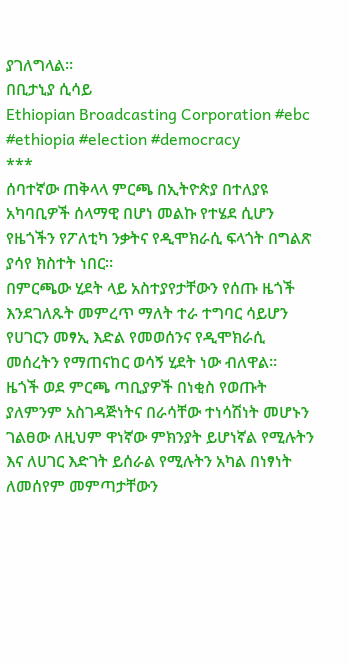ያገለግላል።
በቢታኒያ ሲሳይ
Ethiopian Broadcasting Corporation #ebc #ethiopia #election #democracy
***
ሰባተኛው ጠቅላላ ምርጫ በኢትዮጵያ በተለያዩ አካባቢዎች ሰላማዊ በሆነ መልኩ የተሄደ ሲሆን የዜጎችን የፖለቲካ ንቃትና የዲሞክራሲ ፍላጎት በግልጽ ያሳየ ክስተት ነበር።
በምርጫው ሂደት ላይ አስተያየታቸውን የሰጡ ዜጎች እንደገለጹት መምረጥ ማለት ተራ ተግባር ሳይሆን የሀገርን መፃኢ እድል የመወሰንና የዲሞክራሲ መሰረትን የማጠናከር ወሳኝ ሂደት ነው ብለዋል።
ዜጎች ወደ ምርጫ ጣቢያዎች በነቂስ የወጡት ያለምንም አስገዳጅነትና በራሳቸው ተነሳሽነት መሆኑን ገልፀው ለዚህም ዋነኛው ምክንያት ይሆነኛል የሚሉትን እና ለሀገር እድገት ይሰራል የሚሉትን አካል በነፃነት ለመሰየም መምጣታቸውን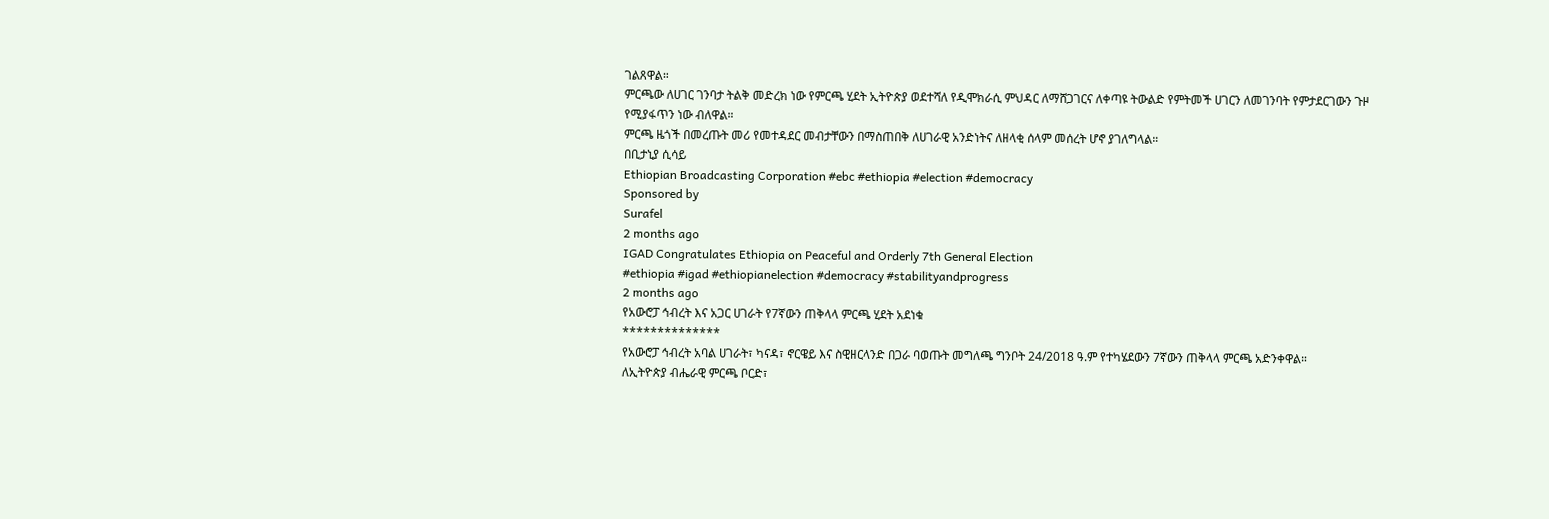ገልጸዋል።
ምርጫው ለሀገር ገንባታ ትልቅ መድረክ ነው የምርጫ ሂደት ኢትዮጵያ ወደተሻለ የዲሞክራሲ ምህዳር ለማሸጋገርና ለቀጣዩ ትውልድ የምትመች ሀገርን ለመገንባት የምታደርገውን ጉዞ የሚያፋጥን ነው ብለዋል።
ምርጫ ዜጎች በመረጡት መሪ የመተዳደር መብታቸውን በማስጠበቅ ለሀገራዊ አንድነትና ለዘላቂ ሰላም መሰረት ሆኖ ያገለግላል።
በቢታኒያ ሲሳይ
Ethiopian Broadcasting Corporation #ebc #ethiopia #election #democracy
Sponsored by
Surafel
2 months ago
IGAD Congratulates Ethiopia on Peaceful and Orderly 7th General Election
#ethiopia #igad #ethiopianelection #democracy #stabilityandprogress
2 months ago
የአውሮፓ ኅብረት እና አጋር ሀገራት የ7ኛውን ጠቅላላ ምርጫ ሂደት አደነቁ
**************
የአውሮፓ ኅብረት አባል ሀገራት፣ ካናዳ፣ ኖርዌይ እና ስዊዘርላንድ በጋራ ባወጡት መግለጫ ግንቦት 24/2018 ዓ.ም የተካሄደውን 7ኛውን ጠቅላላ ምርጫ አድንቀዋል።
ለኢትዮጵያ ብሔራዊ ምርጫ ቦርድ፣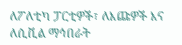ለፖለቲካ ፓርቲዎች፣ ለእጩዎች እና ለሲቪል ማኅበራት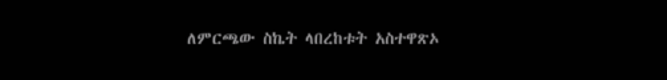ለምርጫው ስኬት ላበረከቱት አስተዋጽኦ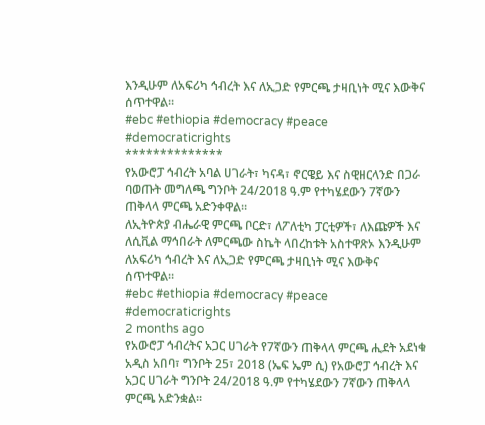እንዲሁም ለአፍሪካ ኅብረት እና ለኢጋድ የምርጫ ታዛቢነት ሚና እውቅና ሰጥተዋል።
#ebc #ethiopia #democracy #peace #democraticrights
**************
የአውሮፓ ኅብረት አባል ሀገራት፣ ካናዳ፣ ኖርዌይ እና ስዊዘርላንድ በጋራ ባወጡት መግለጫ ግንቦት 24/2018 ዓ.ም የተካሄደውን 7ኛውን ጠቅላላ ምርጫ አድንቀዋል።
ለኢትዮጵያ ብሔራዊ ምርጫ ቦርድ፣ ለፖለቲካ ፓርቲዎች፣ ለእጩዎች እና ለሲቪል ማኅበራት ለምርጫው ስኬት ላበረከቱት አስተዋጽኦ እንዲሁም ለአፍሪካ ኅብረት እና ለኢጋድ የምርጫ ታዛቢነት ሚና እውቅና ሰጥተዋል።
#ebc #ethiopia #democracy #peace #democraticrights
2 months ago
የአውሮፓ ኅብረትና አጋር ሀገራት የ7ኛውን ጠቅላላ ምርጫ ሒደት አደነቁ
አዲስ አበባ፣ ግንቦት 25፣ 2018 (ኤፍ ኤም ሲ) የአውሮፓ ኅብረት እና አጋር ሀገራት ግንቦት 24/2018 ዓ.ም የተካሄደውን 7ኛውን ጠቅላላ ምርጫ አድንቋል፡፡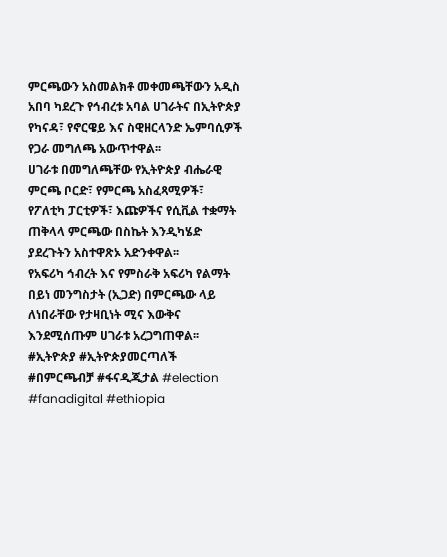ምርጫውን አስመልክቶ መቀመጫቸውን አዲስ አበባ ካደረጉ የኅብረቱ አባል ሀገራትና በኢትዮጵያ የካናዳ፣ የኖርዌይ እና ስዊዘርላንድ ኤምባሲዎች የጋራ መግለጫ አውጥተዋል፡፡
ሀገራቱ በመግለጫቸው የኢትዮጵያ ብሔራዊ ምርጫ ቦርድ፣ የምርጫ አስፈጻሚዎች፣ የፖለቲካ ፓርቲዎች፣ እጩዎችና የሲቪል ተቋማት ጠቅላላ ምርጫው በስኬት እንዲካሄድ ያደረጉትን አስተዋጽኦ አድንቀዋል፡፡
የአፍሪካ ኅብረት እና የምስራቅ አፍሪካ የልማት በይነ መንግስታት (ኢጋድ) በምርጫው ላይ ለነበራቸው የታዛቢነት ሚና እውቅና እንደሚሰጡም ሀገራቱ አረጋግጠዋል፡፡
#ኢትዮጵያ #ኢትዮጵያመርጣለች #በምርጫብቻ #ፋናዲጂታል #election #fanadigital #ethiopia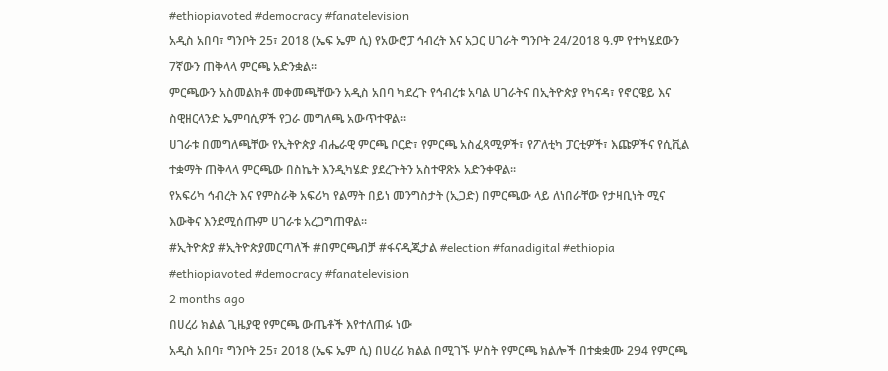#ethiopiavoted #democracy #fanatelevision
አዲስ አበባ፣ ግንቦት 25፣ 2018 (ኤፍ ኤም ሲ) የአውሮፓ ኅብረት እና አጋር ሀገራት ግንቦት 24/2018 ዓ.ም የተካሄደውን 7ኛውን ጠቅላላ ምርጫ አድንቋል፡፡
ምርጫውን አስመልክቶ መቀመጫቸውን አዲስ አበባ ካደረጉ የኅብረቱ አባል ሀገራትና በኢትዮጵያ የካናዳ፣ የኖርዌይ እና ስዊዘርላንድ ኤምባሲዎች የጋራ መግለጫ አውጥተዋል፡፡
ሀገራቱ በመግለጫቸው የኢትዮጵያ ብሔራዊ ምርጫ ቦርድ፣ የምርጫ አስፈጻሚዎች፣ የፖለቲካ ፓርቲዎች፣ እጩዎችና የሲቪል ተቋማት ጠቅላላ ምርጫው በስኬት እንዲካሄድ ያደረጉትን አስተዋጽኦ አድንቀዋል፡፡
የአፍሪካ ኅብረት እና የምስራቅ አፍሪካ የልማት በይነ መንግስታት (ኢጋድ) በምርጫው ላይ ለነበራቸው የታዛቢነት ሚና እውቅና እንደሚሰጡም ሀገራቱ አረጋግጠዋል፡፡
#ኢትዮጵያ #ኢትዮጵያመርጣለች #በምርጫብቻ #ፋናዲጂታል #election #fanadigital #ethiopia #ethiopiavoted #democracy #fanatelevision
2 months ago
በሀረሪ ክልል ጊዜያዊ የምርጫ ውጤቶች እየተለጠፉ ነው
አዲስ አበባ፣ ግንቦት 25፣ 2018 (ኤፍ ኤም ሲ) በሀረሪ ክልል በሚገኙ ሦስት የምርጫ ክልሎች በተቋቋሙ 294 የምርጫ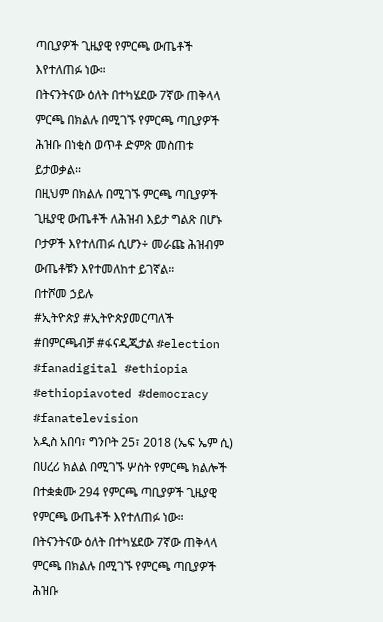ጣቢያዎች ጊዜያዊ የምርጫ ውጤቶች እየተለጠፉ ነው።
በትናንትናው ዕለት በተካሄደው 7ኛው ጠቅላላ ምርጫ በክልሉ በሚገኙ የምርጫ ጣቢያዎች ሕዝቡ በነቂስ ወጥቶ ድምጽ መስጠቱ ይታወቃል፡፡
በዚህም በክልሉ በሚገኙ ምርጫ ጣቢያዎች ጊዜያዊ ውጤቶች ለሕዝብ እይታ ግልጽ በሆኑ ቦታዎች እየተለጠፉ ሲሆን÷ መራጩ ሕዝብም ውጤቶቹን እየተመለከተ ይገኛል።
በተሾመ ኃይሉ
#ኢትዮጵያ #ኢትዮጵያመርጣለች #በምርጫብቻ #ፋናዲጂታል #election #fanadigital #ethiopia #ethiopiavoted #democracy #fanatelevision
አዲስ አበባ፣ ግንቦት 25፣ 2018 (ኤፍ ኤም ሲ) በሀረሪ ክልል በሚገኙ ሦስት የምርጫ ክልሎች በተቋቋሙ 294 የምርጫ ጣቢያዎች ጊዜያዊ የምርጫ ውጤቶች እየተለጠፉ ነው።
በትናንትናው ዕለት በተካሄደው 7ኛው ጠቅላላ ምርጫ በክልሉ በሚገኙ የምርጫ ጣቢያዎች ሕዝቡ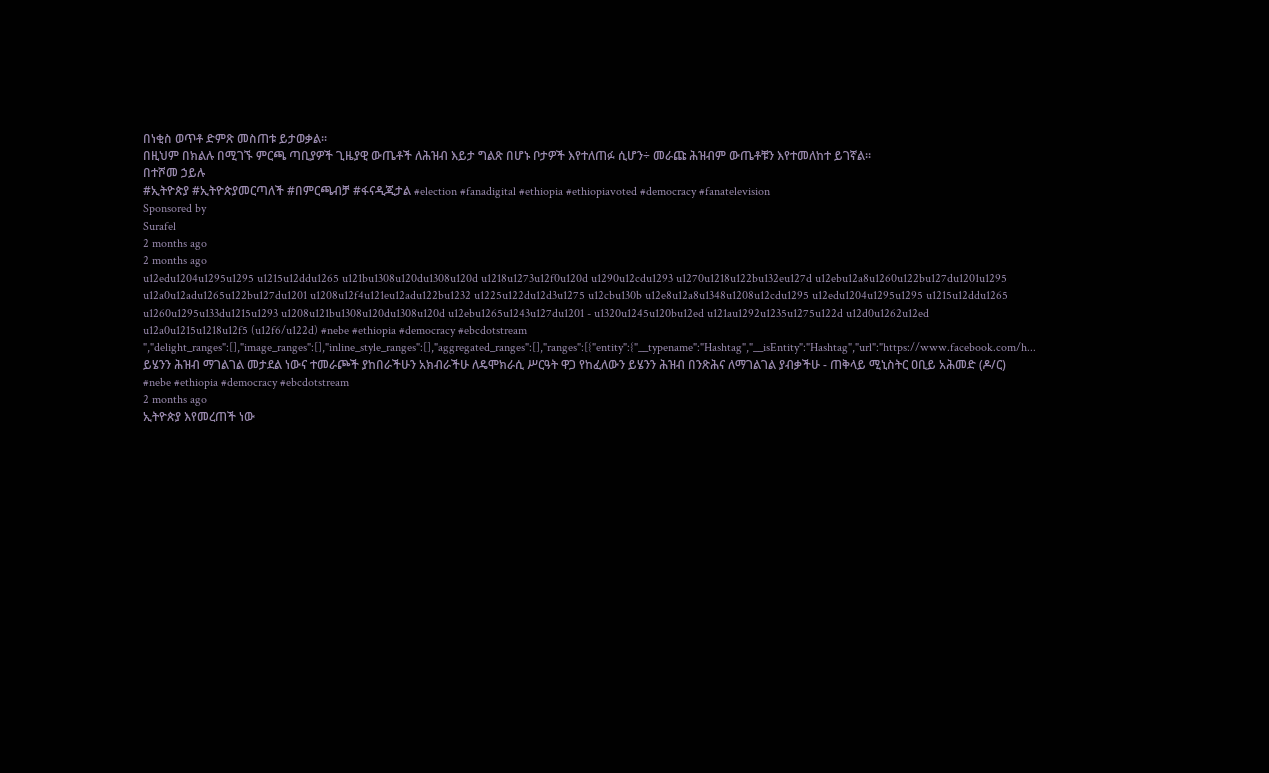በነቂስ ወጥቶ ድምጽ መስጠቱ ይታወቃል፡፡
በዚህም በክልሉ በሚገኙ ምርጫ ጣቢያዎች ጊዜያዊ ውጤቶች ለሕዝብ እይታ ግልጽ በሆኑ ቦታዎች እየተለጠፉ ሲሆን÷ መራጩ ሕዝብም ውጤቶቹን እየተመለከተ ይገኛል።
በተሾመ ኃይሉ
#ኢትዮጵያ #ኢትዮጵያመርጣለች #በምርጫብቻ #ፋናዲጂታል #election #fanadigital #ethiopia #ethiopiavoted #democracy #fanatelevision
Sponsored by
Surafel
2 months ago
2 months ago
u12edu1204u1295u1295 u1215u12ddu1265 u121bu1308u120du1308u120d u1218u1273u12f0u120d u1290u12cdu1293 u1270u1218u122bu132eu127d u12ebu12a8u1260u122bu127du1201u1295 u12a0u12adu1265u122bu127du1201 u1208u12f4u121eu12adu122bu1232 u1225u122du12d3u1275 u12cbu130b u12e8u12a8u1348u1208u12cdu1295 u12edu1204u1295u1295 u1215u12ddu1265 u1260u1295u133du1215u1293 u1208u121bu1308u120du1308u120d u12ebu1265u1243u127du1201 - u1320u1245u120bu12ed u121au1292u1235u1275u122d u12d0u1262u12ed u12a0u1215u1218u12f5 (u12f6/u122d) #nebe #ethiopia #democracy #ebcdotstream ","delight_ranges":[],"image_ranges":[],"inline_style_ranges":[],"aggregated_ranges":[],"ranges":[{"entity":{"__typename":"Hashtag","__isEntity":"Hashtag","url":"https://www.facebook.com/h...
ይሄንን ሕዝብ ማገልገል መታደል ነውና ተመራጮች ያከበራችሁን አክብራችሁ ለዴሞክራሲ ሥርዓት ዋጋ የከፈለውን ይሄንን ሕዝብ በንጽሕና ለማገልገል ያብቃችሁ - ጠቅላይ ሚኒስትር ዐቢይ አሕመድ (ዶ/ር) #nebe #ethiopia #democracy #ebcdotstream
2 months ago
ኢትዮጵያ እየመረጠች ነው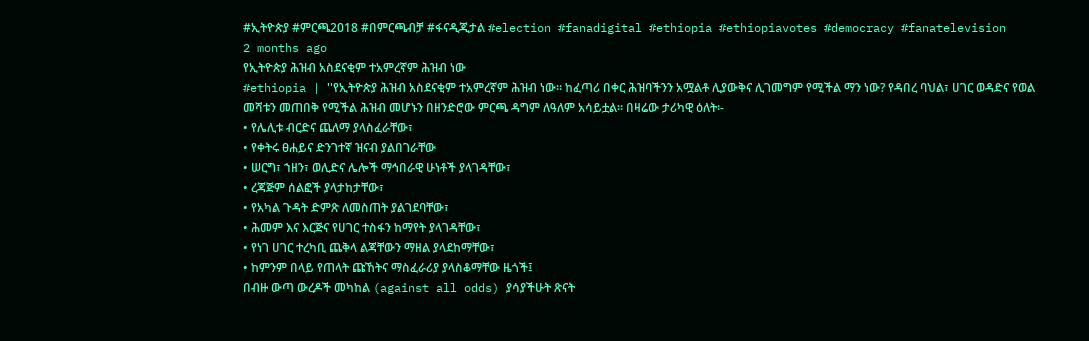#ኢትዮጵያ #ምርጫ2018 #በምርጫብቻ #ፋናዲጂታል #election #fanadigital #ethiopia #ethiopiavotes #democracy #fanatelevision
2 months ago
የኢትዮጵያ ሕዝብ አስደናቂም ተአምረኛም ሕዝብ ነው
#ethiopia | ''የኢትዮጵያ ሕዝብ አስደናቂም ተአምረኛም ሕዝብ ነው። ከፈጣሪ በቀር ሕዝባችንን አሟልቶ ሊያውቅና ሊገመግም የሚችል ማን ነው? የዳበረ ባህል፣ ሀገር ወዳድና የወል መሻቱን መጠበቅ የሚችል ሕዝብ መሆኑን በዘንድሮው ምርጫ ዳግም ለዓለም አሳይቷል። በዛሬው ታሪካዊ ዕለት፡-
• የሌሊቱ ብርድና ጨለማ ያላስፈራቸው፣
• የቀትሩ ፀሐይና ድንገተኛ ዝናብ ያልበገራቸው
• ሠርግ፣ ኀዘን፣ ወሊድና ሌሎች ማኅበራዊ ሁነቶች ያላገዳቸው፣
• ረጃጅም ሰልፎች ያላታከታቸው፣
• የአካል ጉዳት ድምጽ ለመስጠት ያልገደባቸው፣
• ሕመም እና እርጅና የሀገር ተስፋን ከማየት ያላገዳቸው፣
• የነገ ሀገር ተረካቢ ጨቅላ ልጃቸውን ማዘል ያላደከማቸው፣
• ከምንም በላይ የጠላት ጩኸትና ማስፈራሪያ ያላስቆማቸው ዜጎች፤
በብዙ ውጣ ውረዶች መካከል (against all odds) ያሳያችሁት ጽናት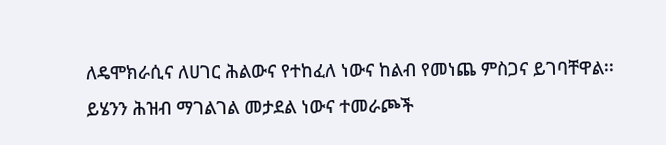ለዴሞክራሲና ለሀገር ሕልውና የተከፈለ ነውና ከልብ የመነጨ ምስጋና ይገባቸዋል፡፡
ይሄንን ሕዝብ ማገልገል መታደል ነውና ተመራጮች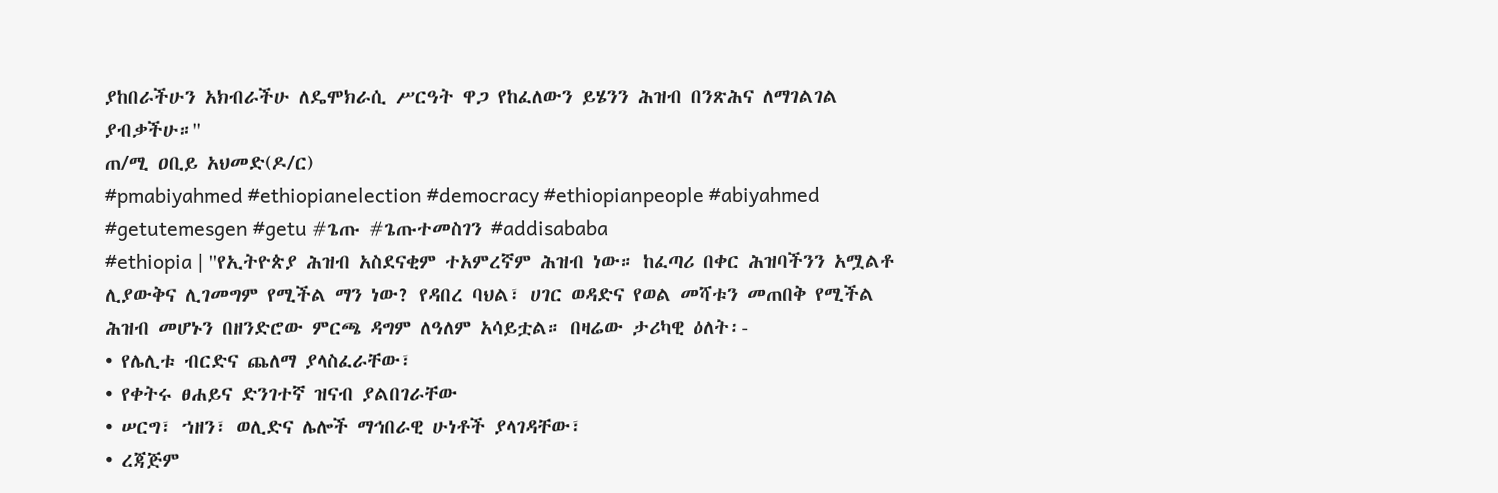ያከበራችሁን አክብራችሁ ለዴሞክራሲ ሥርዓት ዋጋ የከፈለውን ይሄንን ሕዝብ በንጽሕና ለማገልገል ያብቃችሁ።''
ጠ/ሚ ዐቢይ አህመድ(ዶ/ር)
#pmabiyahmed #ethiopianelection #democracy #ethiopianpeople #abiyahmed #getutemesgen #getu #ጌጡ #ጌጡተመስገን #addisababa
#ethiopia | ''የኢትዮጵያ ሕዝብ አስደናቂም ተአምረኛም ሕዝብ ነው። ከፈጣሪ በቀር ሕዝባችንን አሟልቶ ሊያውቅና ሊገመግም የሚችል ማን ነው? የዳበረ ባህል፣ ሀገር ወዳድና የወል መሻቱን መጠበቅ የሚችል ሕዝብ መሆኑን በዘንድሮው ምርጫ ዳግም ለዓለም አሳይቷል። በዛሬው ታሪካዊ ዕለት፡-
• የሌሊቱ ብርድና ጨለማ ያላስፈራቸው፣
• የቀትሩ ፀሐይና ድንገተኛ ዝናብ ያልበገራቸው
• ሠርግ፣ ኀዘን፣ ወሊድና ሌሎች ማኅበራዊ ሁነቶች ያላገዳቸው፣
• ረጃጅም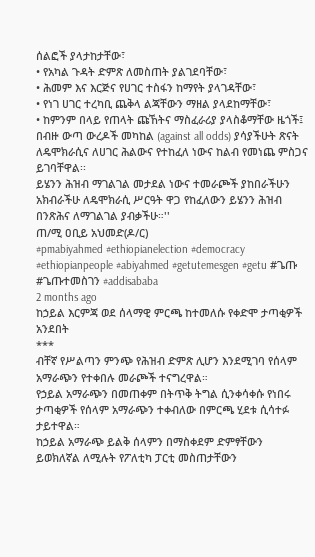ሰልፎች ያላታከታቸው፣
• የአካል ጉዳት ድምጽ ለመስጠት ያልገደባቸው፣
• ሕመም እና እርጅና የሀገር ተስፋን ከማየት ያላገዳቸው፣
• የነገ ሀገር ተረካቢ ጨቅላ ልጃቸውን ማዘል ያላደከማቸው፣
• ከምንም በላይ የጠላት ጩኸትና ማስፈራሪያ ያላስቆማቸው ዜጎች፤
በብዙ ውጣ ውረዶች መካከል (against all odds) ያሳያችሁት ጽናት ለዴሞክራሲና ለሀገር ሕልውና የተከፈለ ነውና ከልብ የመነጨ ምስጋና ይገባቸዋል፡፡
ይሄንን ሕዝብ ማገልገል መታደል ነውና ተመራጮች ያከበራችሁን አክብራችሁ ለዴሞክራሲ ሥርዓት ዋጋ የከፈለውን ይሄንን ሕዝብ በንጽሕና ለማገልገል ያብቃችሁ።''
ጠ/ሚ ዐቢይ አህመድ(ዶ/ር)
#pmabiyahmed #ethiopianelection #democracy #ethiopianpeople #abiyahmed #getutemesgen #getu #ጌጡ #ጌጡተመስገን #addisababa
2 months ago
ከኃይል እርምጃ ወደ ሰላማዊ ምርጫ ከተመለሱ የቀድሞ ታጣቂዎች አንደበት
***
ብቸኛ የሥልጣን ምንጭ የሕዝብ ድምጽ ሊሆን እንደሚገባ የሰላም አማራጭን የተቀበሉ መራጮች ተናግረዋል።
የኃይል አማራጭን በመጠቀም በትጥቅ ትግል ሲንቀሳቀሱ የነበሩ ታጣቂዎች የሰላም አማራጭን ተቀብለው በምርጫ ሂደቱ ሲሳተፉ ታይተዋል።
ከኃይል አማራጭ ይልቅ ሰላምን በማስቀደም ድምፃቸውን ይወክለኛል ለሚሉት የፖለቲካ ፓርቲ መስጠታቸውን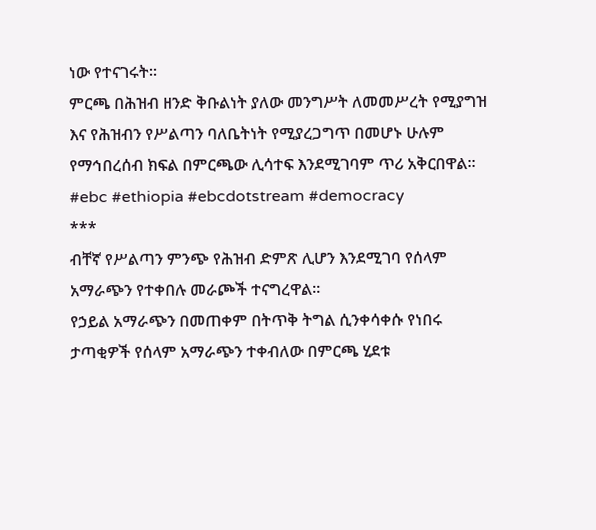ነው የተናገሩት።
ምርጫ በሕዝብ ዘንድ ቅቡልነት ያለው መንግሥት ለመመሥረት የሚያግዝ እና የሕዝብን የሥልጣን ባለቤትነት የሚያረጋግጥ በመሆኑ ሁሉም የማኅበረሰብ ክፍል በምርጫው ሊሳተፍ እንደሚገባም ጥሪ አቅርበዋል።
#ebc #ethiopia #ebcdotstream #democracy
***
ብቸኛ የሥልጣን ምንጭ የሕዝብ ድምጽ ሊሆን እንደሚገባ የሰላም አማራጭን የተቀበሉ መራጮች ተናግረዋል።
የኃይል አማራጭን በመጠቀም በትጥቅ ትግል ሲንቀሳቀሱ የነበሩ ታጣቂዎች የሰላም አማራጭን ተቀብለው በምርጫ ሂደቱ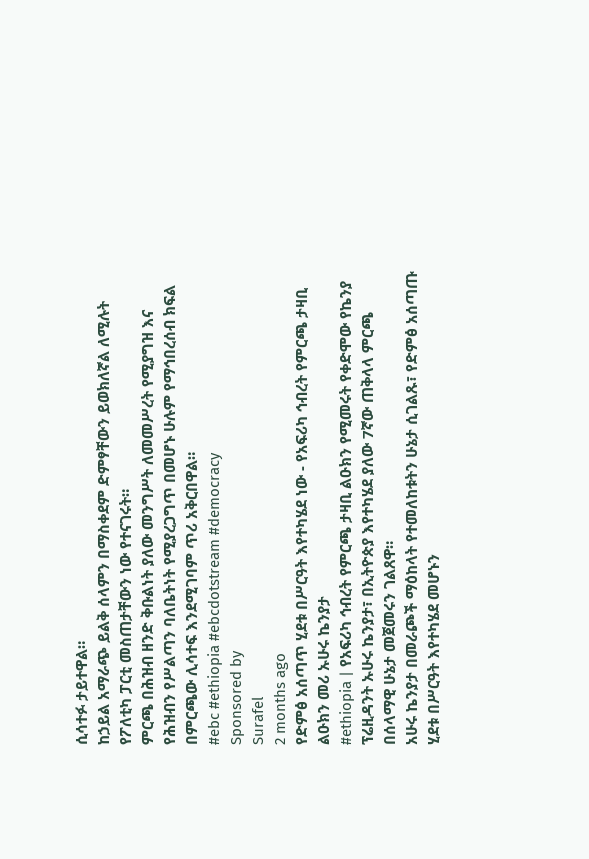ሲሳተፉ ታይተዋል።
ከኃይል አማራጭ ይልቅ ሰላምን በማስቀደም ድምፃቸውን ይወክለኛል ለሚሉት የፖለቲካ ፓርቲ መስጠታቸውን ነው የተናገሩት።
ምርጫ በሕዝብ ዘንድ ቅቡልነት ያለው መንግሥት ለመመሥረት የሚያግዝ እና የሕዝብን የሥልጣን ባለቤትነት የሚያረጋግጥ በመሆኑ ሁሉም የማኅበረሰብ ክፍል በምርጫው ሊሳተፍ እንደሚገባም ጥሪ አቅርበዋል።
#ebc #ethiopia #ebcdotstream #democracy
Sponsored by
Surafel
2 months ago
የድምፅ አሰጣጥ ሂደቱ በሥርዓት እየተካሄደ ነው - የአፍሪካ ኅብረት የምርጫ ታዛቢ ልዑክን መሪ ኡሁሩ ኬንያታ
#ethiopia | የአፍሪካ ኅብረት የምርጫ ታዛቢ ልዑክን የሚመሩት የቀድሞው የኬንያ ፕሬዚዳንት ኡሁሩ ኬንያታ፣ በኢትዮጵያ እየተካሄደ ያለው 7ኛው ጠቅላላ ምርጫ በሰላማዊ ሁኔታ መጀመሩን ገልጸዋ።
አሁሩ ኬንያታ በመራጮች ማዕከላት የተመለከቱትን ሁኔታ ሲገልጹ፣ የድምፅ አሰጣጡ ሂደቱ በሥርዓት እየተካሄደ መሆኑን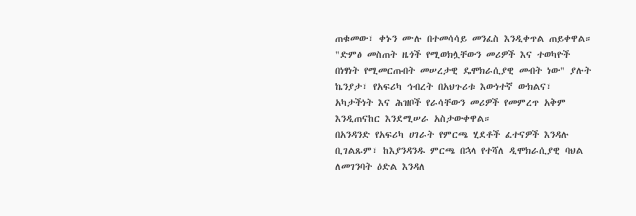ጠቁመው፣ ቀኑን ሙሉ በተመሳሳይ መንፈስ እንዲቀጥል ጠይቀዋል።
"ድምፅ መስጠት ዜጎች የሚወክሏቸውን መሪዎች እና ተወካዮች በነፃነት የሚመርጡበት መሠረታዊ ዴሞክራሲያዊ መብት ነው" ያሉት ኬንያታ፣ የአፍሪካ ኅብረት በአህጉሪቱ እውነተኛ ውክልና፣ አካታችነት እና ሕዝቦች የራሳቸውን መሪዎች የመምረጥ አቅም እንዲጠናከር እንደሚሠራ አስታውቀዋል።
በአንዳንድ የአፍሪካ ሀገራት የምርጫ ሂደቶች ፈተናዎች እንዳሉ ቢገልጹም፣ ከእያንዳንዱ ምርጫ በኋላ የተሻለ ዲሞክራሲያዊ ባህል ለመገንባት ዕድል እንዳለ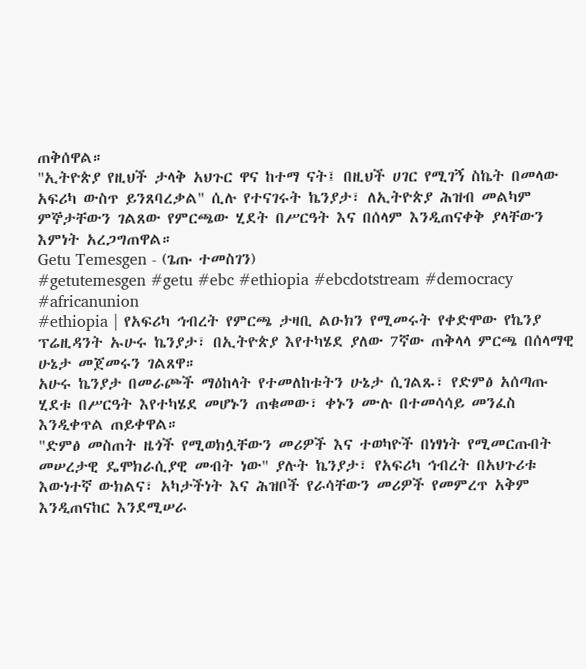ጠቅሰዋል።
"ኢትዮጵያ የዚህች ታላቅ አህጉር ዋና ከተማ ናት፤ በዚህች ሀገር የሚገኝ ስኬት በመላው አፍሪካ ውስጥ ይንጸባረቃል" ሲሉ የተናገሩት ኬንያታ፣ ለኢትዮጵያ ሕዝብ መልካም ምኞታቸውን ገልጸው የምርጫው ሂደት በሥርዓት እና በሰላም እንዲጠናቀቅ ያላቸውን እምነት አረጋግጠዋል።
Getu Temesgen - (ጌጡ ተመስገን)
#getutemesgen #getu #ebc #ethiopia #ebcdotstream #democracy #africanunion
#ethiopia | የአፍሪካ ኅብረት የምርጫ ታዛቢ ልዑክን የሚመሩት የቀድሞው የኬንያ ፕሬዚዳንት ኡሁሩ ኬንያታ፣ በኢትዮጵያ እየተካሄደ ያለው 7ኛው ጠቅላላ ምርጫ በሰላማዊ ሁኔታ መጀመሩን ገልጸዋ።
አሁሩ ኬንያታ በመራጮች ማዕከላት የተመለከቱትን ሁኔታ ሲገልጹ፣ የድምፅ አሰጣጡ ሂደቱ በሥርዓት እየተካሄደ መሆኑን ጠቁመው፣ ቀኑን ሙሉ በተመሳሳይ መንፈስ እንዲቀጥል ጠይቀዋል።
"ድምፅ መስጠት ዜጎች የሚወክሏቸውን መሪዎች እና ተወካዮች በነፃነት የሚመርጡበት መሠረታዊ ዴሞክራሲያዊ መብት ነው" ያሉት ኬንያታ፣ የአፍሪካ ኅብረት በአህጉሪቱ እውነተኛ ውክልና፣ አካታችነት እና ሕዝቦች የራሳቸውን መሪዎች የመምረጥ አቅም እንዲጠናከር እንደሚሠራ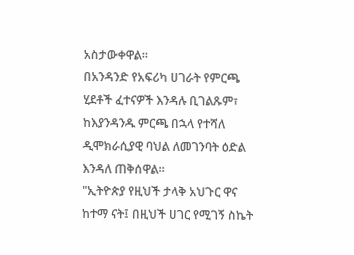አስታውቀዋል።
በአንዳንድ የአፍሪካ ሀገራት የምርጫ ሂደቶች ፈተናዎች እንዳሉ ቢገልጹም፣ ከእያንዳንዱ ምርጫ በኋላ የተሻለ ዲሞክራሲያዊ ባህል ለመገንባት ዕድል እንዳለ ጠቅሰዋል።
"ኢትዮጵያ የዚህች ታላቅ አህጉር ዋና ከተማ ናት፤ በዚህች ሀገር የሚገኝ ስኬት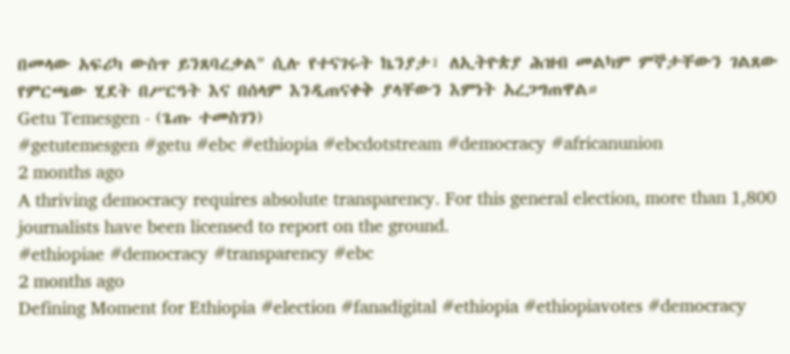በመላው አፍሪካ ውስጥ ይንጸባረቃል" ሲሉ የተናገሩት ኬንያታ፣ ለኢትዮጵያ ሕዝብ መልካም ምኞታቸውን ገልጸው የምርጫው ሂደት በሥርዓት እና በሰላም እንዲጠናቀቅ ያላቸውን እምነት አረጋግጠዋል።
Getu Temesgen - (ጌጡ ተመስገን)
#getutemesgen #getu #ebc #ethiopia #ebcdotstream #democracy #africanunion
2 months ago
A thriving democracy requires absolute transparency. For this general election, more than 1,800 journalists have been licensed to report on the ground.
#ethiopiae #democracy #transparency #ebc
2 months ago
Defining Moment for Ethiopia #election #fanadigital #ethiopia #ethiopiavotes #democracy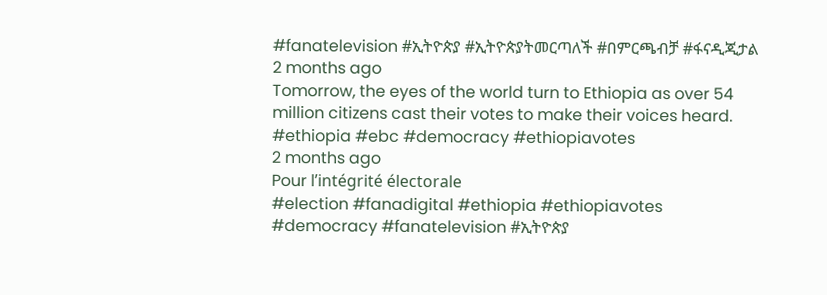#fanatelevision #ኢትዮጵያ #ኢትዮጵያትመርጣለች #በምርጫብቻ #ፋናዲጂታል
2 months ago
Tomorrow, the eyes of the world turn to Ethiopia as over 54 million citizens cast their votes to make their voices heard.
#ethiopia #ebc #democracy #ethiopiavotes
2 months ago
Pour l’intégrité électorale
#election #fanadigital #ethiopia #ethiopiavotes #democracy #fanatelevision #ኢትዮጵያ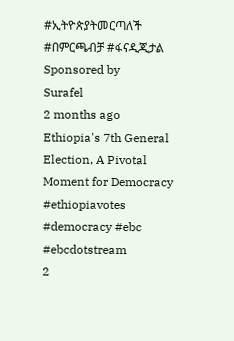#ኢትዮጵያትመርጣለች #በምርጫብቻ #ፋናዲጂታል
Sponsored by
Surafel
2 months ago
Ethiopia's 7th General Election, A Pivotal Moment for Democracy
#ethiopiavotes #democracy #ebc #ebcdotstream
2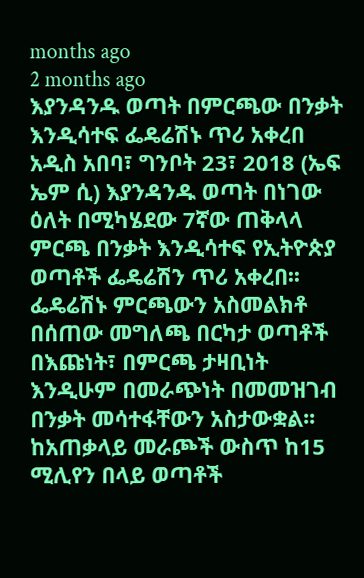months ago
2 months ago
እያንዳንዱ ወጣት በምርጫው በንቃት እንዲሳተፍ ፌዴሬሽኑ ጥሪ አቀረበ
አዲስ አበባ፣ ግንቦት 23፣ 2018 (ኤፍ ኤም ሲ) እያንዳንዱ ወጣት በነገው ዕለት በሚካሄደው 7ኛው ጠቅላላ ምርጫ በንቃት እንዲሳተፍ የኢትዮጵያ ወጣቶች ፌዴሬሽን ጥሪ አቀረበ፡፡
ፌዴሬሽኑ ምርጫውን አስመልክቶ በሰጠው መግለጫ በርካታ ወጣቶች በእጩነት፣ በምርጫ ታዛቢነት እንዲሁም በመራጭነት በመመዝገብ በንቃት መሳተፋቸውን አስታውቋል፡፡
ከአጠቃላይ መራጮች ውስጥ ከ15 ሚሊየን በላይ ወጣቶች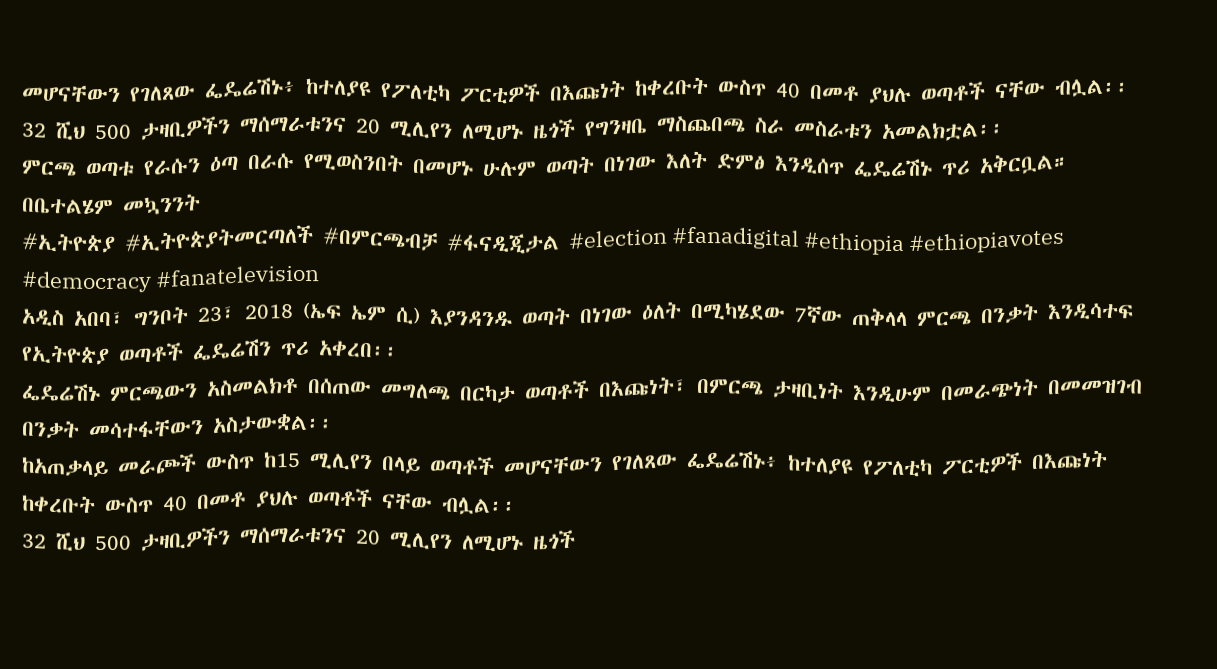መሆናቸውን የገለጸው ፌዴሬሽኑ፥ ከተለያዩ የፖለቲካ ፖርቲዎች በእጩነት ከቀረቡት ውስጥ 40 በመቶ ያህሉ ወጣቶች ናቸው ብሏል፡፡
32 ሺህ 500 ታዛቢዎችን ማሰማራቱንና 20 ሚሊየን ለሚሆኑ ዜጎች የግንዛቤ ማስጨበጫ ስራ መስራቱን አመልክቷል፡፡
ምርጫ ወጣቱ የራሱን ዕጣ በራሱ የሚወስንበት በመሆኑ ሁሉም ወጣት በነገው እለት ድምፅ እንዲሰጥ ፌዴሬሽኑ ጥሪ አቅርቧል።
በቤተልሄም መኳንንት
#ኢትዮጵያ #ኢትዮጵያትመርጣለች #በምርጫብቻ #ፋናዲጂታል #election #fanadigital #ethiopia #ethiopiavotes #democracy #fanatelevision
አዲስ አበባ፣ ግንቦት 23፣ 2018 (ኤፍ ኤም ሲ) እያንዳንዱ ወጣት በነገው ዕለት በሚካሄደው 7ኛው ጠቅላላ ምርጫ በንቃት እንዲሳተፍ የኢትዮጵያ ወጣቶች ፌዴሬሽን ጥሪ አቀረበ፡፡
ፌዴሬሽኑ ምርጫውን አስመልክቶ በሰጠው መግለጫ በርካታ ወጣቶች በእጩነት፣ በምርጫ ታዛቢነት እንዲሁም በመራጭነት በመመዝገብ በንቃት መሳተፋቸውን አስታውቋል፡፡
ከአጠቃላይ መራጮች ውስጥ ከ15 ሚሊየን በላይ ወጣቶች መሆናቸውን የገለጸው ፌዴሬሽኑ፥ ከተለያዩ የፖለቲካ ፖርቲዎች በእጩነት ከቀረቡት ውስጥ 40 በመቶ ያህሉ ወጣቶች ናቸው ብሏል፡፡
32 ሺህ 500 ታዛቢዎችን ማሰማራቱንና 20 ሚሊየን ለሚሆኑ ዜጎች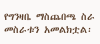የግንዛቤ ማስጨበጫ ስራ መስራቱን አመልክቷል፡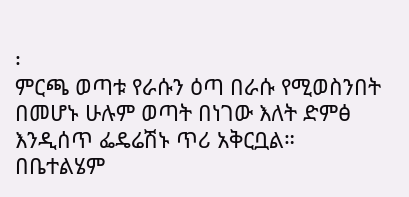፡
ምርጫ ወጣቱ የራሱን ዕጣ በራሱ የሚወስንበት በመሆኑ ሁሉም ወጣት በነገው እለት ድምፅ እንዲሰጥ ፌዴሬሽኑ ጥሪ አቅርቧል።
በቤተልሄም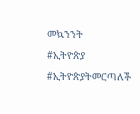መኳንንት
#ኢትዮጵያ #ኢትዮጵያትመርጣለች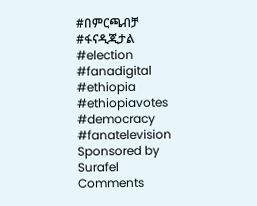#በምርጫብቻ #ፋናዲጂታል #election #fanadigital #ethiopia #ethiopiavotes #democracy #fanatelevision
Sponsored by
Surafel
Comments